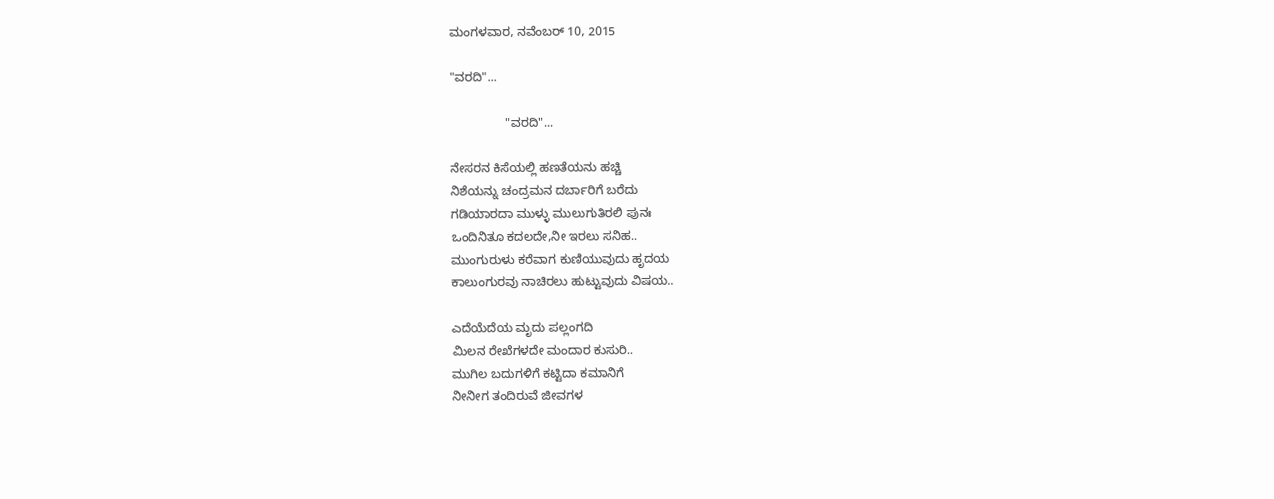ಮಂಗಳವಾರ, ನವೆಂಬರ್ 10, 2015

"ವರದಿ"...

                "ವರದಿ"...

ನೇಸರನ ಕಿಸೆಯಲ್ಲಿ ಹಣತೆಯನು ಹಚ್ಚಿ
ನಿಶೆಯನ್ನು ಚಂದ್ರಮನ ದರ್ಬಾರಿಗೆ ಬರೆದು
ಗಡಿಯಾರದಾ ಮುಳ್ಳು ಮುಲುಗುತಿರಲಿ ಪುನಃ
ಒಂದಿನಿತೂ ಕದಲದೇ,ನೀ ಇರಲು ಸನಿಹ..
ಮುಂಗುರುಳು ಕರೆವಾಗ ಕುಣಿಯುವುದು ಹೃದಯ
ಕಾಲುಂಗುರವು ನಾಚಿರಲು ಹುಟ್ಟುವುದು ವಿಷಯ..

ಎದೆಯೆದೆಯ ಮೃದು ಪಲ್ಲಂಗದಿ
ಮಿಲನ ರೇಖೆಗಳದೇ ಮಂದಾರ ಕುಸುರಿ..
ಮುಗಿಲ ಬದುಗಳಿಗೆ ಕಟ್ಟಿದಾ ಕಮಾನಿಗೆ
ನೀನೀಗ ತಂದಿರುವೆ ಜೀವಗಳ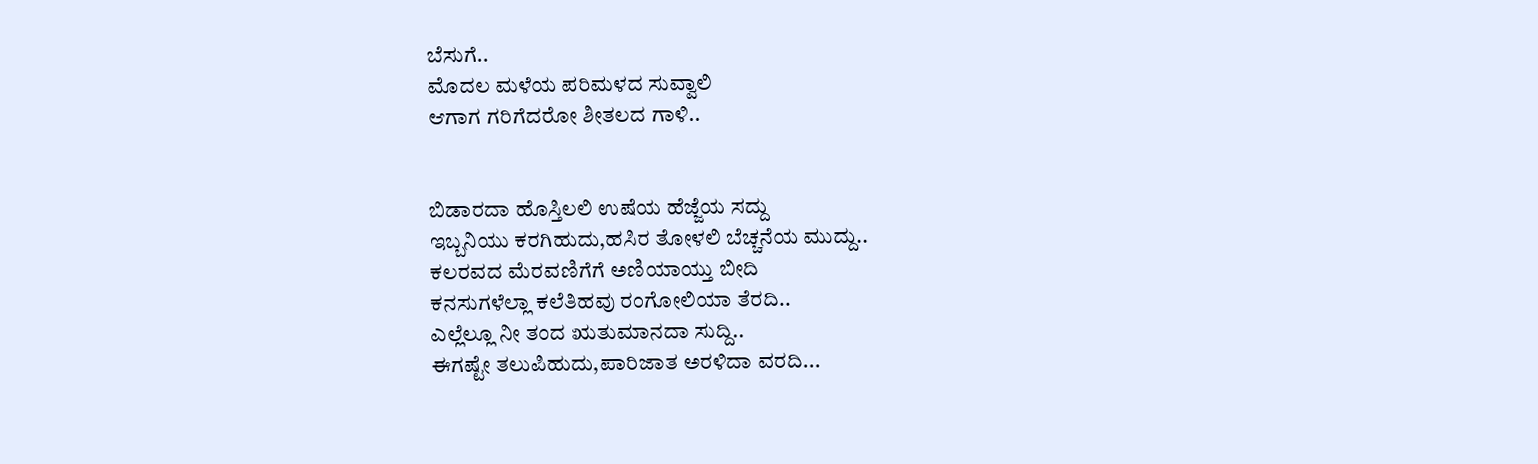ಬೆಸುಗೆ..
ಮೊದಲ ಮಳೆಯ ಪರಿಮಳದ ಸುವ್ವಾಲಿ
ಆಗಾಗ ಗರಿಗೆದರೋ ಶೀತಲದ ಗಾಳಿ..


ಬಿಡಾರದಾ ಹೊಸ್ತಿಲಲಿ ಉಷೆಯ ಹೆಜ್ಜೆಯ ಸದ್ದು
ಇಬ್ಬನಿಯು ಕರಗಿಹುದು,ಹಸಿರ ತೋಳಲಿ ಬೆಚ್ಚನೆಯ ಮುದ್ದು..
ಕಲರವದ ಮೆರವಣಿಗೆಗೆ ಅಣಿಯಾಯ್ತು ಬೀದಿ
ಕನಸುಗಳೆಲ್ಲಾ ಕಲೆತಿಹವು ರಂಗೋಲಿಯಾ ತೆರದಿ..
ಎಲ್ಲೆಲ್ಲೂ ನೀ ತಂದ ಋತುಮಾನದಾ ಸುದ್ದಿ..
ಈಗಷ್ಟೇ ತಲುಪಿಹುದು,ಪಾರಿಜಾತ ಅರಳಿದಾ ವರದಿ...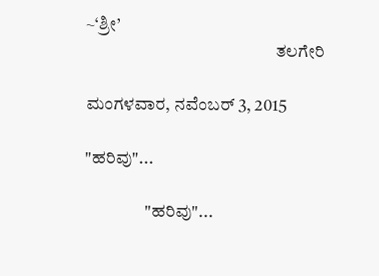~‘ಶ್ರೀ’
                                                      ತಲಗೇರಿ

ಮಂಗಳವಾರ, ನವೆಂಬರ್ 3, 2015

"ಹರಿವು"...

                 "ಹರಿವು"...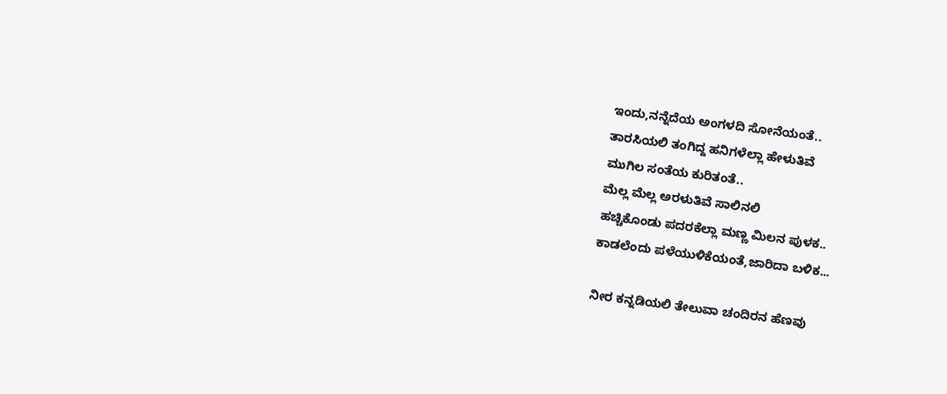ಇಂದು,ನನ್ನೆದೆಯ ಅಂಗಳದಿ ಸೋನೆಯಂತೆ..
ತಾರಸಿಯಲಿ ತಂಗಿದ್ದ ಹನಿಗಳೆಲ್ಲಾ ಹೇಳುತಿವೆ
ಮುಗಿಲ ಸಂತೆಯ ಕುರಿತಂತೆ..
ಮೆಲ್ಲ ಮೆಲ್ಲ ಅರಳುತಿವೆ ಸಾಲಿನಲಿ
ಹಚ್ಚಿಕೊಂಡು ಪದರಕೆಲ್ಲಾ ಮಣ್ಣ ಮಿಲನ ಪುಳಕ..
ಕಾಡಲೆಂದು ಪಳೆಯುಳಿಕೆಯಂತೆ,ಜಾರಿದಾ ಬಳಿಕ...

ನೀರ ಕನ್ನಡಿಯಲಿ ತೇಲುವಾ ಚಂದಿರನ ಹೆಣವು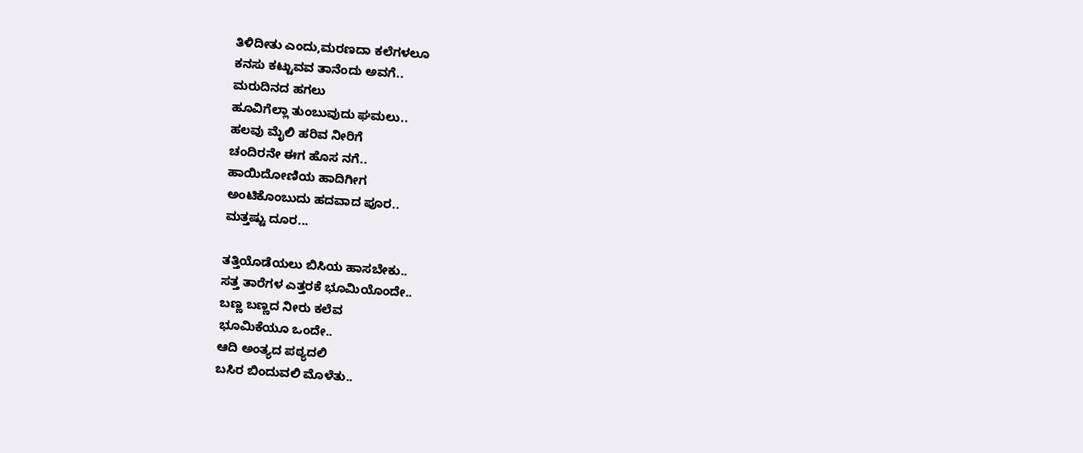ತಿಳಿದೀತು ಎಂದು,ಮರಣದಾ ಕಲೆಗಳಲೂ
ಕನಸು ಕಟ್ಟುವವ ತಾನೆಂದು ಅವಗೆ..
ಮರುದಿನದ ಹಗಲು
ಹೂವಿಗೆಲ್ಲಾ ತುಂಬುವುದು ಘಮಲು..
ಹಲವು ಮೈಲಿ ಹರಿವ ನೀರಿಗೆ
ಚಂದಿರನೇ ಈಗ ಹೊಸ ನಗೆ..
ಹಾಯಿದೋಣಿಯ ಹಾದಿಗೀಗ
ಅಂಟಿಕೊಂಬುದು ಹದವಾದ ಪೂರ..
ಮತ್ತಷ್ಟು ದೂರ...

ತತ್ತಿಯೊಡೆಯಲು ಬಿಸಿಯ ಹಾಸಬೇಕು..
ಸತ್ತ ತಾರೆಗಳ ಎತ್ತರಕೆ ಭೂಮಿಯೊಂದೇ..
ಬಣ್ಣ ಬಣ್ಣದ ನೀರು ಕಲೆವ
ಭೂಮಿಕೆಯೂ ಒಂದೇ..
ಆದಿ ಅಂತ್ಯದ ಪಠ್ಯದಲಿ
ಬಸಿರ ಬಿಂದುವಲಿ ಮೊಳೆತು..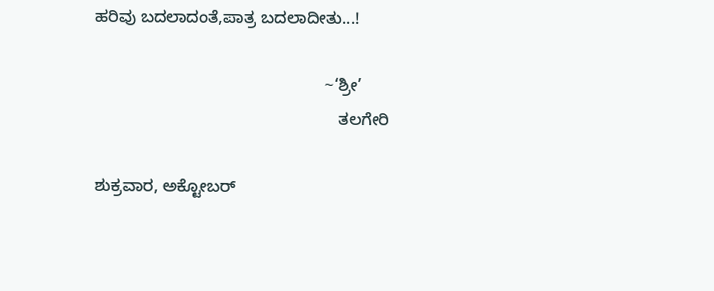ಹರಿವು ಬದಲಾದಂತೆ,ಪಾತ್ರ ಬದಲಾದೀತು...!

                                                  ~‘ಶ್ರೀ’
                                                     ತಲಗೇರಿ

ಶುಕ್ರವಾರ, ಅಕ್ಟೋಬರ್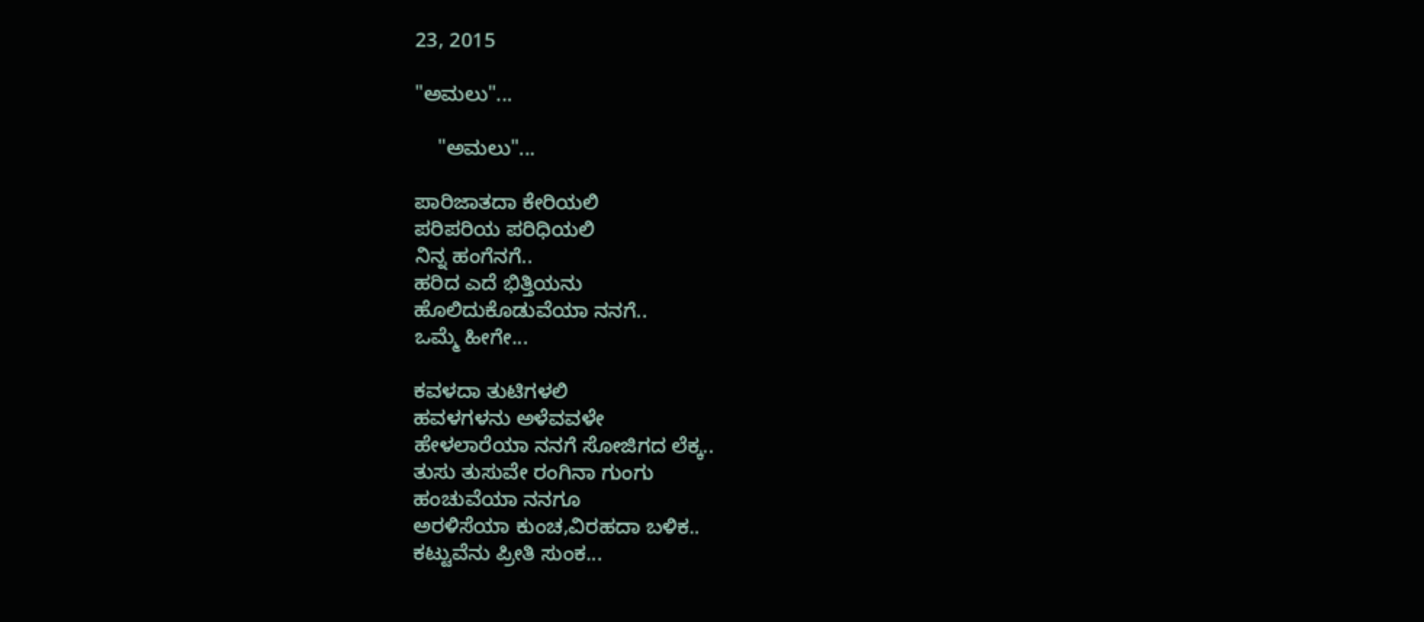23, 2015

"ಅಮಲು"...

    "ಅಮಲು"...

ಪಾರಿಜಾತದಾ ಕೇರಿಯಲಿ
ಪರಿಪರಿಯ ಪರಿಧಿಯಲಿ
ನಿನ್ನ ಹಂಗೆನಗೆ..
ಹರಿದ ಎದೆ ಭಿತ್ತಿಯನು
ಹೊಲಿದುಕೊಡುವೆಯಾ ನನಗೆ..
ಒಮ್ಮೆ ಹೀಗೇ...

ಕವಳದಾ ತುಟಿಗಳಲಿ
ಹವಳಗಳನು ಅಳೆವವಳೇ
ಹೇಳಲಾರೆಯಾ ನನಗೆ ಸೋಜಿಗದ ಲೆಕ್ಕ..
ತುಸು ತುಸುವೇ ರಂಗಿನಾ ಗುಂಗು
ಹಂಚುವೆಯಾ ನನಗೂ
ಅರಳಿಸೆಯಾ ಕುಂಚ,ವಿರಹದಾ ಬಳಿಕ..
ಕಟ್ಟುವೆನು ಪ್ರೀತಿ ಸುಂಕ...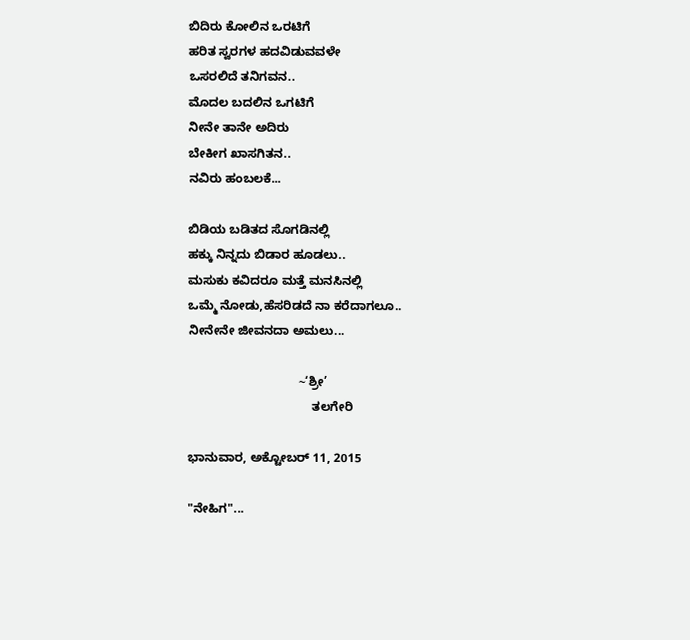ಬಿದಿರು ಕೋಲಿನ ಒರಟಿಗೆ
ಹರಿತ ಸ್ವರಗಳ ಹದವಿಡುವವಳೇ
ಒಸರಲಿದೆ ತನಿಗವನ..
ಮೊದಲ ಬದಲಿನ ಒಗಟಿಗೆ
ನೀನೇ ತಾನೇ ಅದಿರು
ಬೇಕೀಗ ಖಾಸಗಿತನ..
ನವಿರು ಹಂಬಲಕೆ...

ಬಿಡಿಯ ಬಡಿತದ ಸೊಗಡಿನಲ್ಲಿ
ಹಕ್ಕು ನಿನ್ನದು ಬಿಡಾರ ಹೂಡಲು..
ಮಸುಕು ಕವಿದರೂ ಮತ್ತೆ ಮನಸಿನಲ್ಲಿ
ಒಮ್ಮೆ ನೋಡು,ಹೆಸರಿಡದೆ ನಾ ಕರೆದಾಗಲೂ..
ನೀನೇನೇ ಜೀವನದಾ ಅಮಲು...

                                ~‘ಶ್ರೀ’
                                    ತಲಗೇರಿ

ಭಾನುವಾರ, ಅಕ್ಟೋಬರ್ 11, 2015

"ನೇಹಿಗ"...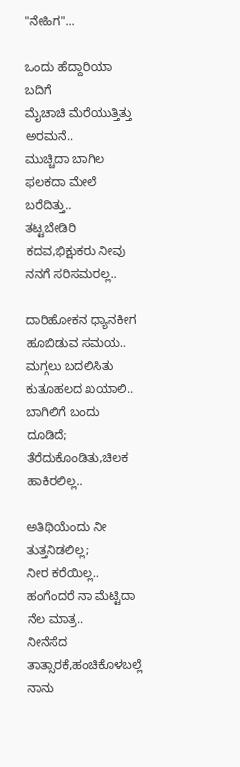"ನೇಹಿಗ"...

ಒಂದು ಹೆದ್ದಾರಿಯಾ ಬದಿಗೆ
ಮೈಚಾಚಿ ಮೆರೆಯುತ್ತಿತ್ತು ಅರಮನೆ..
ಮುಚ್ಚಿದಾ ಬಾಗಿಲ ಫಲಕದಾ ಮೇಲೆ
ಬರೆದಿತ್ತು..
ತಟ್ಟಬೇಡಿರಿ ಕದವ,ಭಿಕ್ಷುಕರು ನೀವು
ನನಗೆ ಸರಿಸಮರಲ್ಲ..

ದಾರಿಹೋಕನ ಧ್ಯಾನಕೀಗ
ಹೂಬಿಡುವ ಸಮಯ..
ಮಗ್ಗಲು ಬದಲಿಸಿತು
ಕುತೂಹಲದ ಖಯಾಲಿ..
ಬಾಗಿಲಿಗೆ ಬಂದು ದೂಡಿದೆ;
ತೆರೆದುಕೊಂಡಿತು,ಚಿಲಕ ಹಾಕಿರಲಿಲ್ಲ..

ಅತಿಥಿಯೆಂದು ನೀ ತುತ್ತನಿಡಲಿಲ್ಲ;
ನೀರ ಕರೆಯಿಲ್ಲ..
ಹಂಗೆಂದರೆ ನಾ ಮೆಟ್ಟಿದಾ ನೆಲ ಮಾತ್ರ..
ನೀನೆಸೆದ ತಾತ್ಸಾರಕೆ,ಹಂಚಿಕೊಳಬಲ್ಲೆ ನಾನು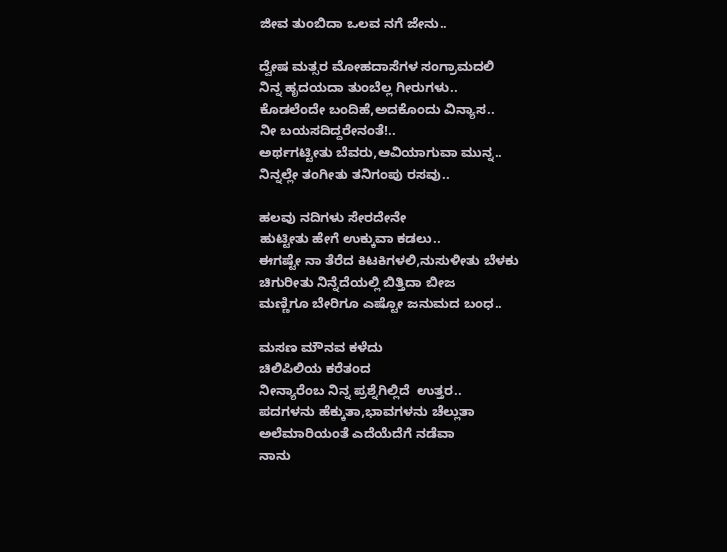ಜೀವ ತುಂಬಿದಾ ಒಲವ ನಗೆ ಜೇನು..

ದ್ವೇಷ ಮತ್ಸರ ಮೋಹದಾಸೆಗಳ ಸಂಗ್ರಾಮದಲಿ
ನಿನ್ನ ಹೃದಯದಾ ತುಂಬೆಲ್ಲ ಗೀರುಗಳು..
ಕೊಡಲೆಂದೇ ಬಂದಿಹೆ,ಅದಕೊಂದು ವಿನ್ಯಾಸ..
ನೀ ಬಯಸದಿದ್ದರೇನಂತೆ!..
ಅರ್ಥಗಟ್ಟೀತು ಬೆವರು,ಆವಿಯಾಗುವಾ ಮುನ್ನ..
ನಿನ್ನಲ್ಲೇ ತಂಗೀತು ತನಿಗಂಪು ರಸವು..

ಹಲವು ನದಿಗಳು ಸೇರದೇನೇ
ಹುಟ್ಟೀತು ಹೇಗೆ ಉಕ್ಕುವಾ ಕಡಲು..
ಈಗಷ್ಟೇ ನಾ ತೆರೆದ ಕಿಟಕಿಗಳಲಿ,ನುಸುಳೀತು ಬೆಳಕು
ಚಿಗುರೀತು ನಿನ್ನೆದೆಯಲ್ಲಿ ಬಿತ್ತಿದಾ ಬೀಜ
ಮಣ್ಣಿಗೂ ಬೇರಿಗೂ ಎಷ್ಟೋ ಜನುಮದ ಬಂಧ..

ಮಸಣ ಮೌನವ ಕಳೆದು
ಚಿಲಿಪಿಲಿಯ ಕರೆತಂದ
ನೀನ್ಯಾರೆಂಬ ನಿನ್ನ ಪ್ರಶ್ನೆಗಿಲ್ಲಿದೆ  ಉತ್ತರ..
ಪದಗಳನು ಹೆಕ್ಕುತಾ,ಭಾವಗಳನು ಚೆಲ್ಲುತಾ
ಅಲೆಮಾರಿಯಂತೆ ಎದೆಯೆದೆಗೆ ನಡೆವಾ
ನಾನು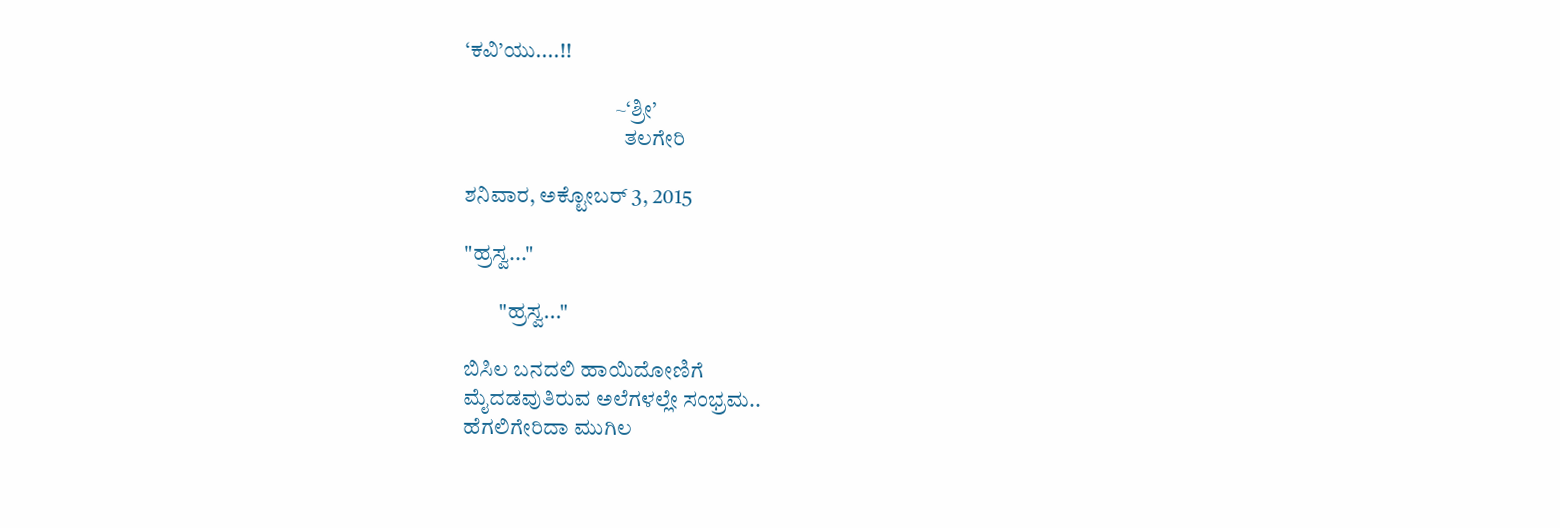‘ಕವಿ’ಯು....!!

                                  ~‘ಶ್ರೀ’
                                    ತಲಗೇರಿ

ಶನಿವಾರ, ಅಕ್ಟೋಬರ್ 3, 2015

"ಹ್ರಸ್ವ..."

        "ಹ್ರಸ್ವ..."

ಬಿಸಿಲ ಬನದಲಿ ಹಾಯಿದೋಣಿಗೆ
ಮೈದಡವುತಿರುವ ಅಲೆಗಳಲ್ಲೇ ಸಂಭ್ರಮ..
ಹೆಗಲಿಗೇರಿದಾ ಮುಗಿಲ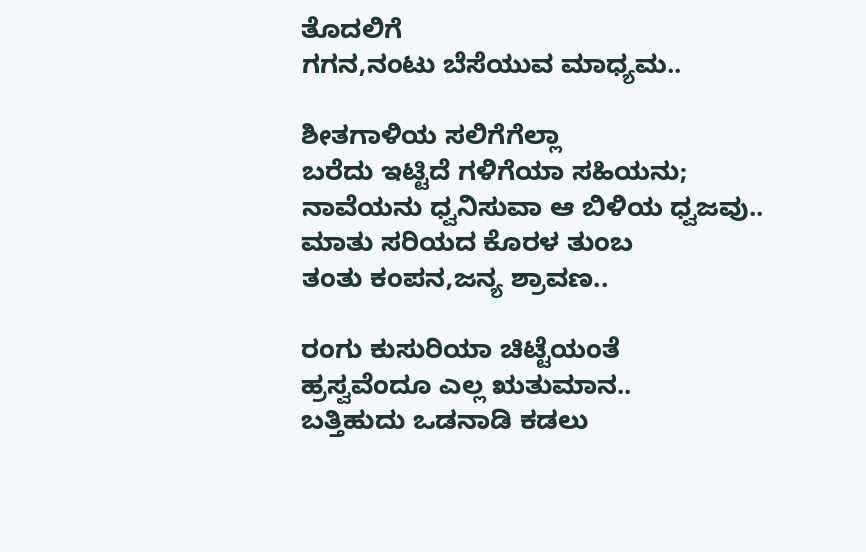ತೊದಲಿಗೆ
ಗಗನ,ನಂಟು ಬೆಸೆಯುವ ಮಾಧ್ಯಮ..

ಶೀತಗಾಳಿಯ ಸಲಿಗೆಗೆಲ್ಲಾ
ಬರೆದು ಇಟ್ಟಿದೆ ಗಳಿಗೆಯಾ ಸಹಿಯನು;
ನಾವೆಯನು ಧ್ವನಿಸುವಾ ಆ ಬಿಳಿಯ ಧ್ವಜವು..
ಮಾತು ಸರಿಯದ ಕೊರಳ ತುಂಬ
ತಂತು ಕಂಪನ,ಜನ್ಯ ಶ್ರಾವಣ..

ರಂಗು ಕುಸುರಿಯಾ ಚಿಟ್ಟೆಯಂತೆ
ಹ್ರಸ್ವವೆಂದೂ ಎಲ್ಲ ಋತುಮಾನ..
ಬತ್ತಿಹುದು ಒಡನಾಡಿ ಕಡಲು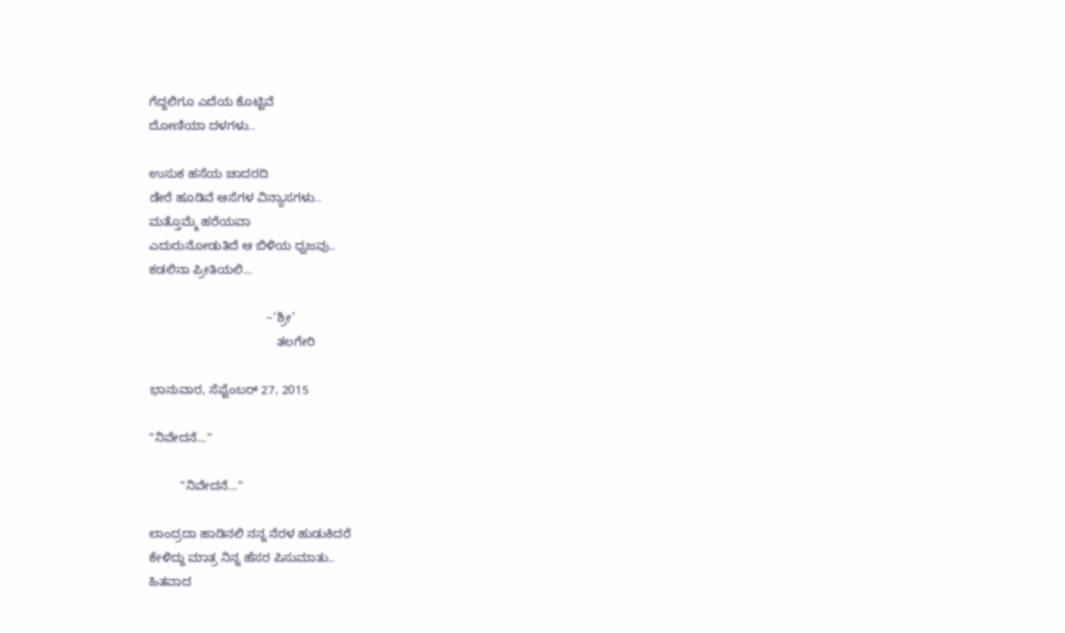ಗೆದ್ದಲಿಗೂ ಎದೆಯ ಕೊಟ್ಟಿವೆ
ದೋಣಿಯಾ ದಳಗಳು..

ಉಸುಕ ಹಸೆಯ ಚಾದರದಿ
ಡೇರೆ ಹೂಡಿವೆ ಆಸೆಗಳ ವಿನ್ಯಾಸಗಳು..
ಮತ್ತೊಮ್ಮೆ ಹರೆಯವಾ
ಎದುರುನೋಡುತಿದೆ ಆ ಬಿಳಿಯ ಧ್ವಜವು..
ಕಡಲಿನಾ ಪ್ರೀತಿಯಲಿ...

                                  ~‘ಶ್ರೀ’
                                     ತಲಗೇರಿ

ಭಾನುವಾರ, ಸೆಪ್ಟೆಂಬರ್ 27, 2015

"ನಿವೇದನೆ..."

         "ನಿವೇದನೆ..."

ಲಾಂದ್ರದಾ ಹಾಡಿನಲಿ ನನ್ನ ನೆರಳ ಹುಡುಕಿದರೆ
ಕೇಳಿದ್ದು ಮಾತ್ರ ನಿನ್ನ ಹೆಸರ ಪಿಸುಮಾತು..
ಹಿತವಾದ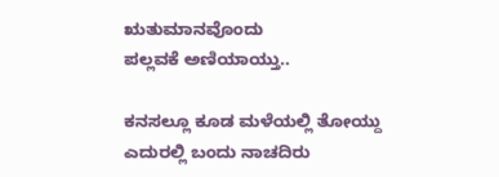ಋತುಮಾನವೊಂದು
ಪಲ್ಲವಕೆ ಅಣಿಯಾಯ್ತು..

ಕನಸಲ್ಲೂ ಕೂಡ ಮಳೆಯಲ್ಲಿ ತೋಯ್ದು
ಎದುರಲ್ಲಿ ಬಂದು ನಾಚದಿರು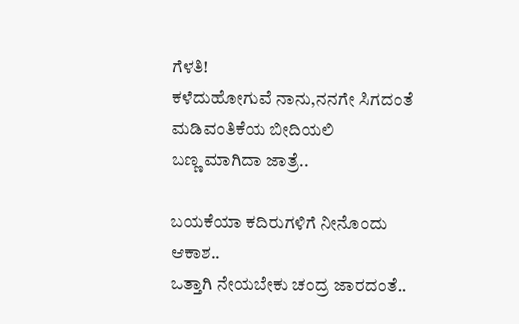ಗೆಳತಿ!
ಕಳೆದುಹೋಗುವೆ ನಾನು,ನನಗೇ ಸಿಗದಂತೆ
ಮಡಿವಂತಿಕೆಯ ಬೀದಿಯಲಿ
ಬಣ್ಣ ಮಾಗಿದಾ ಜಾತ್ರೆ..

ಬಯಕೆಯಾ ಕದಿರುಗಳಿಗೆ ನೀನೊಂದು ಆಕಾಶ..
ಒತ್ತಾಗಿ ನೇಯಬೇಕು ಚಂದ್ರ ಜಾರದಂತೆ..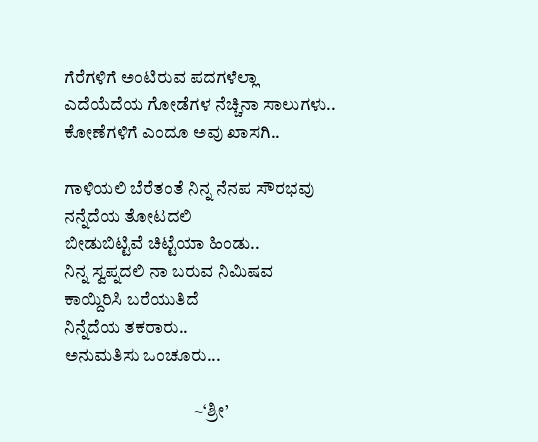ಗೆರೆಗಳಿಗೆ ಅಂಟಿರುವ ಪದಗಳೆಲ್ಲಾ
ಎದೆಯೆದೆಯ ಗೋಡೆಗಳ ನೆಚ್ಚಿನಾ ಸಾಲುಗಳು..
ಕೋಣೆಗಳಿಗೆ ಎಂದೂ ಅವು ಖಾಸಗಿ..

ಗಾಳಿಯಲಿ ಬೆರೆತಂತೆ ನಿನ್ನ ನೆನಪ ಸೌರಭವು
ನನ್ನೆದೆಯ ತೋಟದಲಿ
ಬೀಡುಬಿಟ್ಟಿವೆ ಚಿಟ್ಟೆಯಾ ಹಿಂಡು..
ನಿನ್ನ ಸ್ವಪ್ನದಲಿ ನಾ ಬರುವ ನಿಮಿಷವ
ಕಾಯ್ದಿರಿಸಿ ಬರೆಯುತಿದೆ
ನಿನ್ನೆದೆಯ ತಕರಾರು..
ಅನುಮತಿಸು ಒಂಚೂರು...

                                     ~‘ಶ್ರೀ’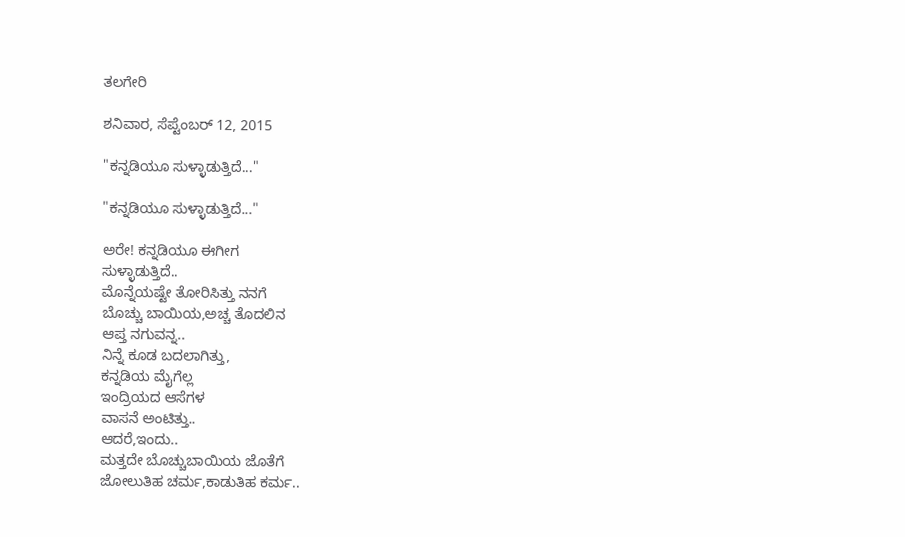ತಲಗೇರಿ

ಶನಿವಾರ, ಸೆಪ್ಟೆಂಬರ್ 12, 2015

"ಕನ್ನಡಿಯೂ ಸುಳ್ಳಾಡುತ್ತಿದೆ..."

"ಕನ್ನಡಿಯೂ ಸುಳ್ಳಾಡುತ್ತಿದೆ..."

ಅರೇ! ಕನ್ನಡಿಯೂ ಈಗೀಗ
ಸುಳ್ಳಾಡುತ್ತಿದೆ..
ಮೊನ್ನೆಯಷ್ಟೇ ತೋರಿಸಿತ್ತು ನನಗೆ
ಬೊಚ್ಚು ಬಾಯಿಯ,ಅಚ್ಚ ತೊದಲಿನ
ಆಪ್ತ ನಗುವನ್ನ..
ನಿನ್ನೆ ಕೂಡ ಬದಲಾಗಿತ್ತು,
ಕನ್ನಡಿಯ ಮೈಗೆಲ್ಲ
ಇಂದ್ರಿಯದ ಆಸೆಗಳ
ವಾಸನೆ ಅಂಟಿತ್ತು..
ಆದರೆ,ಇಂದು..
ಮತ್ತದೇ ಬೊಚ್ಚುಬಾಯಿಯ ಜೊತೆಗೆ
ಜೋಲುತಿಹ ಚರ್ಮ,ಕಾಡುತಿಹ ಕರ್ಮ..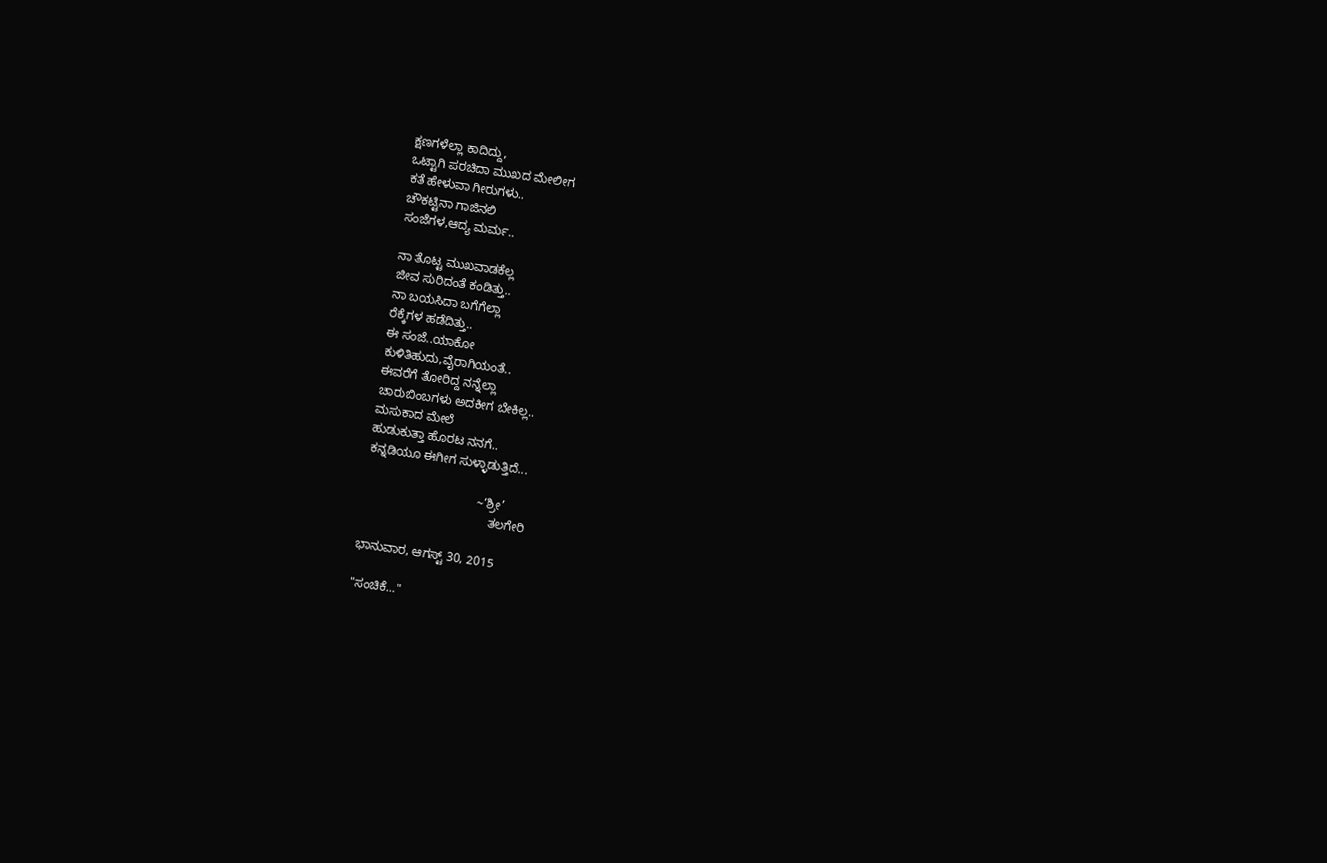ಕ್ಷಣಗಳೆಲ್ಲಾ ಕಾದಿದ್ದು,
ಒಟ್ಟಾಗಿ ಪರಚಿದಾ ಮುಖದ ಮೇಲೀಗ
ಕತೆ ಹೇಳುವಾ ಗೀರುಗಳು..
ಚೌಕಟ್ಟಿನಾ ಗಾಜಿನಲಿ
ಸಂಜೆಗಳ,ಆದ್ಯ ಮರ್ಮ..

ನಾ ತೊಟ್ಟ ಮುಖವಾಡಕೆಲ್ಲ
ಜೀವ ಸುರಿದಂತೆ ಕಂಡಿತ್ತು..
ನಾ ಬಯಸಿದಾ ಬಗೆಗೆಲ್ಲಾ
ರೆಕ್ಕೆಗಳ ಹಡೆದಿತ್ತು..
ಈ ಸಂಜೆ..ಯಾಕೋ
ಕುಳಿತಿಹುದು,ವೈರಾಗಿಯಂತೆ..
ಈವರೆಗೆ ತೋರಿದ್ದ ನನ್ನೆಲ್ಲಾ
ಚಾರುಬಿಂಬಗಳು ಅದಕೀಗ ಬೇಕಿಲ್ಲ..
ಮಸುಕಾದ ಮೇಲೆ
ಹುಡುಕುತ್ತಾ ಹೊರಟ ನನಗೆ..
ಕನ್ನಡಿಯೂ ಈಗೀಗ ಸುಳ್ಳಾಡುತ್ತಿದೆ...

                                 ~‘ಶ್ರೀ’
                                     ತಲಗೇರಿ

ಭಾನುವಾರ, ಆಗಸ್ಟ್ 30, 2015

"ಸಂಚಿಕೆ..."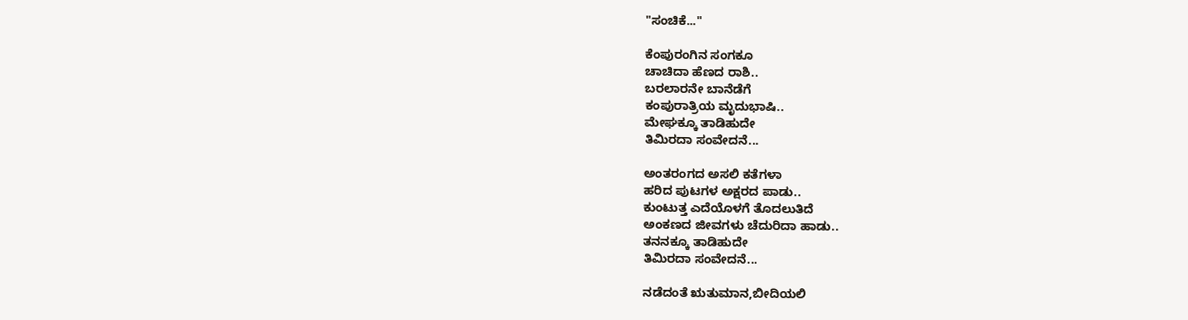"ಸಂಚಿಕೆ..."

ಕೆಂಪುರಂಗಿನ ಸಂಗಕೂ
ಚಾಚಿದಾ ಹೆಣದ ರಾಶಿ..
ಬರಲಾರನೇ ಬಾನೆಡೆಗೆ
ಕಂಪುರಾತ್ರಿಯ ಮೃದುಭಾಷಿ..
ಮೇಘಕ್ಕೂ ತಾಡಿಹುದೇ
ತಿಮಿರದಾ ಸಂವೇದನೆ...

ಅಂತರಂಗದ ಅಸಲಿ ಕತೆಗಳಾ
ಹರಿದ ಪುಟಗಳ ಅಕ್ಷರದ ಪಾಡು..
ಕುಂಟುತ್ತ ಎದೆಯೊಳಗೆ ತೊದಲುತಿದೆ
ಅಂಕಣದ ಜೀವಗಳು ಚೆದುರಿದಾ ಹಾಡು..
ತನನಕ್ಕೂ ತಾಡಿಹುದೇ
ತಿಮಿರದಾ ಸಂವೇದನೆ...

ನಡೆದಂತೆ ಋತುಮಾನ,ಬೀದಿಯಲಿ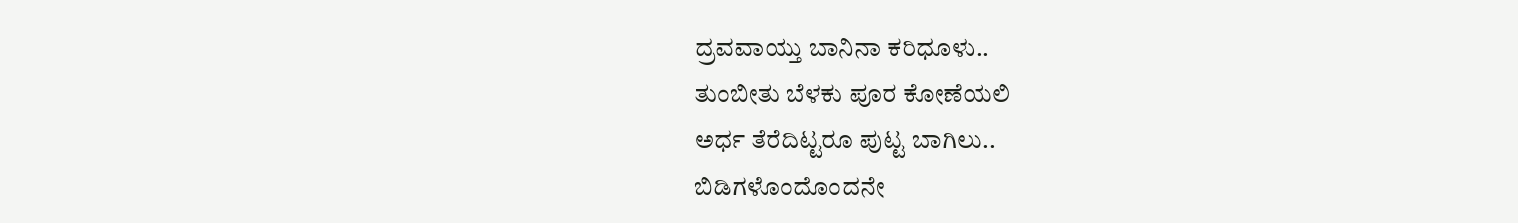ದ್ರವವಾಯ್ತು ಬಾನಿನಾ ಕರಿಧೂಳು..
ತುಂಬೀತು ಬೆಳಕು ಪೂರ ಕೋಣೆಯಲಿ
ಅರ್ಧ ತೆರೆದಿಟ್ಟರೂ ಪುಟ್ಟ ಬಾಗಿಲು..
ಬಿಡಿಗಳೊಂದೊಂದನೇ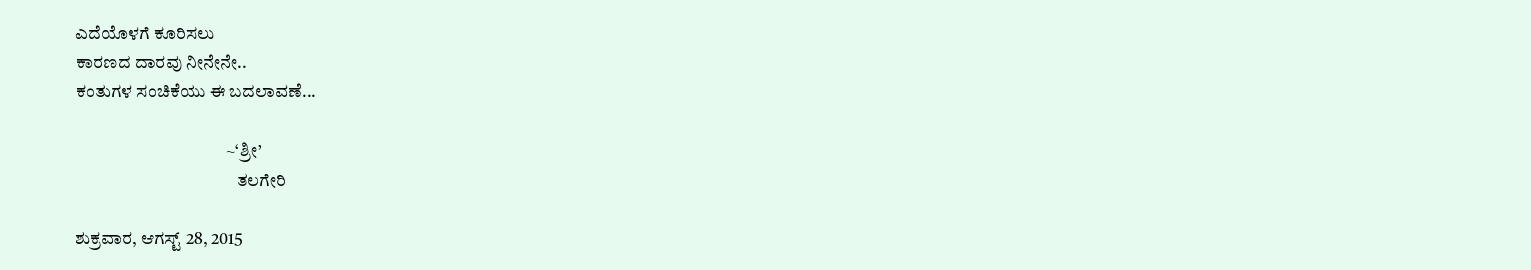ಎದೆಯೊಳಗೆ ಕೂರಿಸಲು
ಕಾರಣದ ದಾರವು ನೀನೇನೇ..
ಕಂತುಗಳ ಸಂಚಿಕೆಯು ಈ ಬದಲಾವಣೆ...

                                           ~‘ಶ್ರೀ’
                                              ತಲಗೇರಿ

ಶುಕ್ರವಾರ, ಆಗಸ್ಟ್ 28, 2015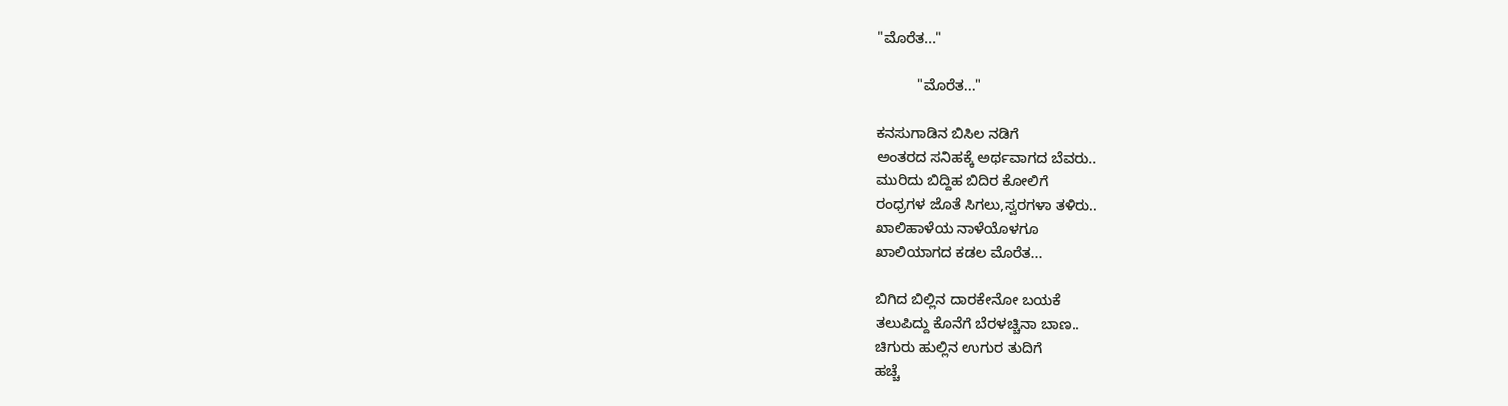"ಮೊರೆತ..."

          "ಮೊರೆತ..."

ಕನಸುಗಾಡಿನ ಬಿಸಿಲ ನಡಿಗೆ
ಅಂತರದ ಸನಿಹಕ್ಕೆ ಅರ್ಥವಾಗದ ಬೆವರು..
ಮುರಿದು ಬಿದ್ದಿಹ ಬಿದಿರ ಕೋಲಿಗೆ
ರಂಧ್ರಗಳ ಜೊತೆ ಸಿಗಲು,ಸ್ವರಗಳಾ ತಳಿರು..
ಖಾಲಿಹಾಳೆಯ ನಾಳೆಯೊಳಗೂ
ಖಾಲಿಯಾಗದ ಕಡಲ ಮೊರೆತ...

ಬಿಗಿದ ಬಿಲ್ಲಿನ ದಾರಕೇನೋ ಬಯಕೆ
ತಲುಪಿದ್ದು ಕೊನೆಗೆ ಬೆರಳಚ್ಚಿನಾ ಬಾಣ..
ಚಿಗುರು ಹುಲ್ಲಿನ ಉಗುರ ತುದಿಗೆ
ಹಚ್ಚೆ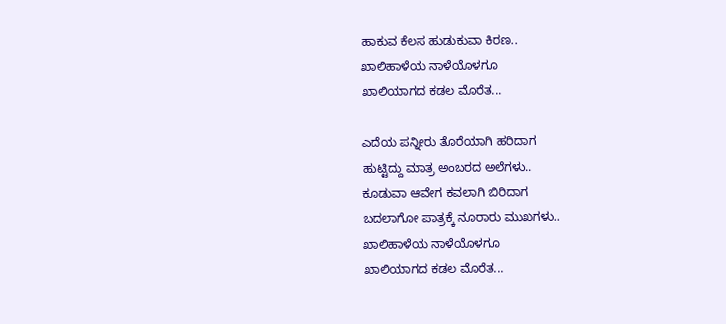ಹಾಕುವ ಕೆಲಸ ಹುಡುಕುವಾ ಕಿರಣ..
ಖಾಲಿಹಾಳೆಯ ನಾಳೆಯೊಳಗೂ
ಖಾಲಿಯಾಗದ ಕಡಲ ಮೊರೆತ...

ಎದೆಯ ಪನ್ನೀರು ತೊರೆಯಾಗಿ ಹರಿದಾಗ
ಹುಟ್ಟಿದ್ದು ಮಾತ್ರ ಅಂಬರದ ಅಲೆಗಳು..
ಕೂಡುವಾ ಆವೇಗ ಕವಲಾಗಿ ಬಿರಿದಾಗ
ಬದಲಾಗೋ ಪಾತ್ರಕ್ಕೆ ನೂರಾರು ಮುಖಗಳು..
ಖಾಲಿಹಾಳೆಯ ನಾಳೆಯೊಳಗೂ
ಖಾಲಿಯಾಗದ ಕಡಲ ಮೊರೆತ...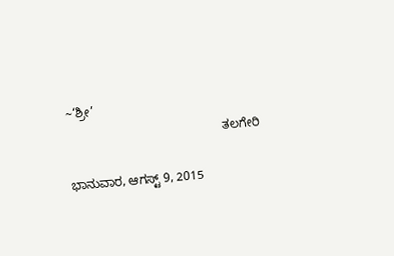~‘ಶ್ರೀ’
                                             ತಲಗೇರಿ

ಭಾನುವಾರ, ಆಗಸ್ಟ್ 9, 2015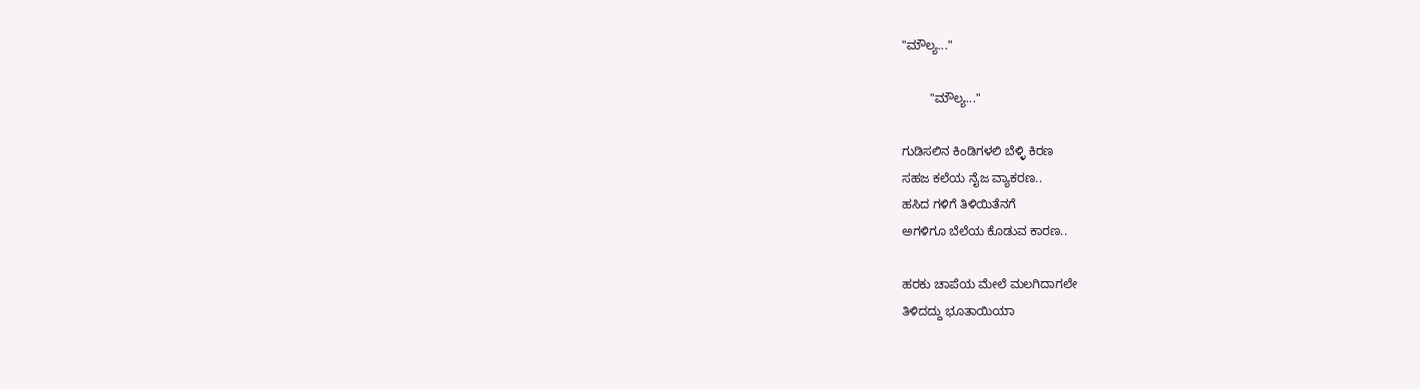"ಮೌಲ್ಯ..."

        "ಮೌಲ್ಯ..."

ಗುಡಿಸಲಿನ ಕಿಂಡಿಗಳಲಿ ಬೆಳ್ಳಿ ಕಿರಣ
ಸಹಜ ಕಲೆಯ ನೈಜ ವ್ಯಾಕರಣ..
ಹಸಿದ ಗಳಿಗೆ ತಿಳಿಯಿತೆನಗೆ
ಅಗಳಿಗೂ ಬೆಲೆಯ ಕೊಡುವ ಕಾರಣ..

ಹರಕು ಚಾಪೆಯ ಮೇಲೆ ಮಲಗಿದಾಗಲೇ
ತಿಳಿದದ್ದು ಭೂತಾಯಿಯಾ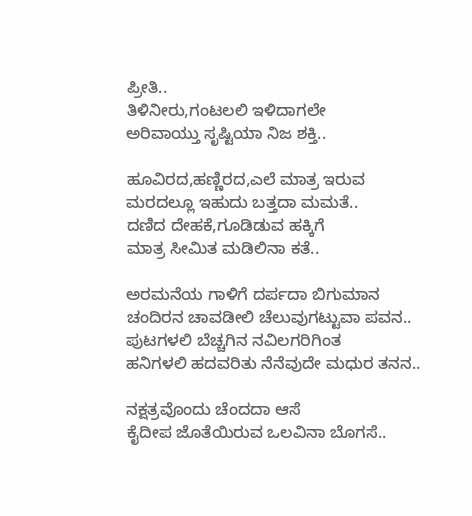ಪ್ರೀತಿ..
ತಿಳಿನೀರು,ಗಂಟಲಲಿ ಇಳಿದಾಗಲೇ
ಅರಿವಾಯ್ತು ಸೃಷ್ಟಿಯಾ ನಿಜ ಶಕ್ತಿ..

ಹೂವಿರದ,ಹಣ್ಣಿರದ,ಎಲೆ ಮಾತ್ರ ಇರುವ
ಮರದಲ್ಲೂ ಇಹುದು ಬತ್ತದಾ ಮಮತೆ..
ದಣಿದ ದೇಹಕೆ,ಗೂಡಿಡುವ ಹಕ್ಕಿಗೆ
ಮಾತ್ರ ಸೀಮಿತ ಮಡಿಲಿನಾ ಕತೆ..

ಅರಮನೆಯ ಗಾಳಿಗೆ ದರ್ಪದಾ ಬಿಗುಮಾನ
ಚಂದಿರನ ಚಾವಡೀಲಿ ಚೆಲುವುಗಟ್ಟುವಾ ಪವನ..
ಪುಟಗಳಲಿ ಬೆಚ್ಚಗಿನ ನವಿಲಗರಿಗಿಂತ
ಹನಿಗಳಲಿ ಹದವರಿತು ನೆನೆವುದೇ ಮಧುರ ತನನ..

ನಕ್ಷತ್ರವೊಂದು ಚೆಂದದಾ ಆಸೆ
ಕೈದೀಪ ಜೊತೆಯಿರುವ ಒಲವಿನಾ ಬೊಗಸೆ..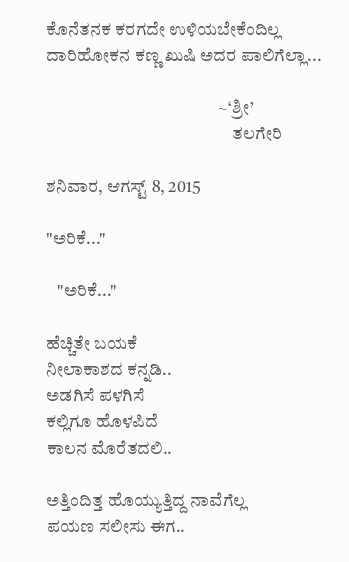ಕೊನೆತನಕ ಕರಗದೇ ಉಳಿಯಬೇಕೆಂದಿಲ್ಲ
ದಾರಿಹೋಕನ ಕಣ್ಣ ಖುಷಿ ಅದರ ಪಾಲಿಗೆಲ್ಲಾ...

                                                 ~‘ಶ್ರೀ’
                                                     ತಲಗೇರಿ

ಶನಿವಾರ, ಆಗಸ್ಟ್ 8, 2015

"ಅರಿಕೆ..."

   "ಅರಿಕೆ..."

ಹೆಚ್ಚಿತೇ ಬಯಕೆ
ನೀಲಾಕಾಶದ ಕನ್ನಡಿ..
ಅಡಗಿಸೆ ಪಳಗಿಸೆ
ಕಲ್ಲಿಗೂ ಹೊಳಪಿದೆ
ಕಾಲನ ಮೊರೆತದಲಿ..

ಅತ್ತಿಂದಿತ್ತ ಹೊಯ್ಯುತ್ತಿದ್ದ ನಾವೆಗೆಲ್ಲ
ಪಯಣ ಸಲೀಸು ಈಗ..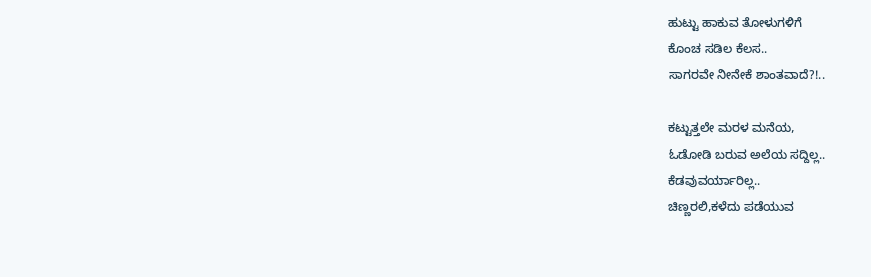ಹುಟ್ಟು ಹಾಕುವ ತೋಳುಗಳಿಗೆ
ಕೊಂಚ ಸಡಿಲ ಕೆಲಸ..
ಸಾಗರವೇ ನೀನೇಕೆ ಶಾಂತವಾದೆ?!..

ಕಟ್ಟುತ್ತಲೇ ಮರಳ ಮನೆಯ,
ಓಡೋಡಿ ಬರುವ ಅಲೆಯ ಸದ್ದಿಲ್ಲ..
ಕೆಡವುವರ್ಯಾರಿಲ್ಲ..
ಚಿಣ್ಣರಲಿ,ಕಳೆದು ಪಡೆಯುವ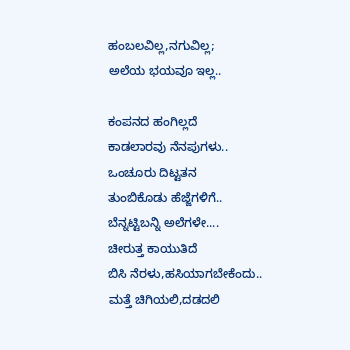ಹಂಬಲವಿಲ್ಲ,ನಗುವಿಲ್ಲ;
ಅಲೆಯ ಭಯವೂ ಇಲ್ಲ..

ಕಂಪನದ ಹಂಗಿಲ್ಲದೆ
ಕಾಡಲಾರವು ನೆನಪುಗಳು..
ಒಂಚೂರು ದಿಟ್ಟತನ
ತುಂಬಿಕೊಡು ಹೆಜ್ಜೆಗಳಿಗೆ..
ಬೆನ್ನಟ್ಟಿಬನ್ನಿ ಅಲೆಗಳೇ....
ಚೀರುತ್ತ ಕಾಯುತಿದೆ
ಬಿಸಿ ನೆರಳು,ಹಸಿಯಾಗಬೇಕೆಂದು..
ಮತ್ತೆ ಚಿಗಿಯಲಿ,ದಡದಲಿ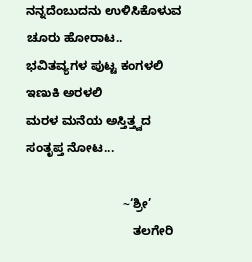ನನ್ನದೆಂಬುದನು ಉಳಿಸಿಕೊಳುವ
ಚೂರು ಹೋರಾಟ..
ಭವಿತವ್ಯಗಳ ಪುಟ್ಟ ಕಂಗಳಲಿ
ಇಣುಕಿ ಅರಳಲಿ
ಮರಳ ಮನೆಯ ಅಸ್ತಿತ್ತ್ವದ
ಸಂತೃಪ್ತ ನೋಟ...

                            ~‘ಶ್ರೀ’
                               ತಲಗೇರಿ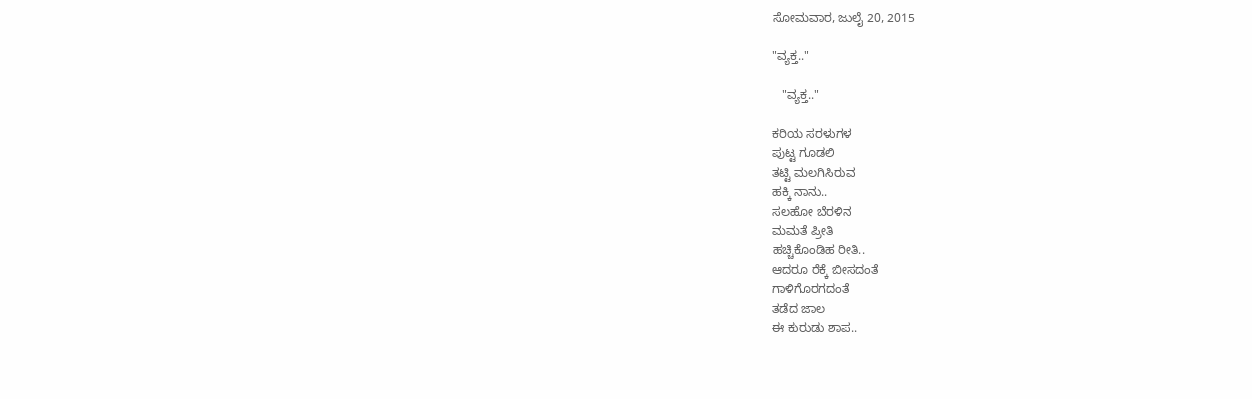ಸೋಮವಾರ, ಜುಲೈ 20, 2015

"ವ್ಯಕ್ತ.."

   "ವ್ಯಕ್ತ.."

ಕರಿಯ ಸರಳುಗಳ
ಪುಟ್ಟ ಗೂಡಲಿ
ತಟ್ಟಿ ಮಲಗಿಸಿರುವ
ಹಕ್ಕಿ ನಾನು..
ಸಲಹೋ ಬೆರಳಿನ
ಮಮತೆ ಪ್ರೀತಿ
ಹಚ್ಚಿಕೊಂಡಿಹ ರೀತಿ..
ಆದರೂ ರೆಕ್ಕೆ ಬೀಸದಂತೆ
ಗಾಳಿಗೊರಗದಂತೆ
ತಡೆದ ಜಾಲ
ಈ ಕುರುಡು ಶಾಪ..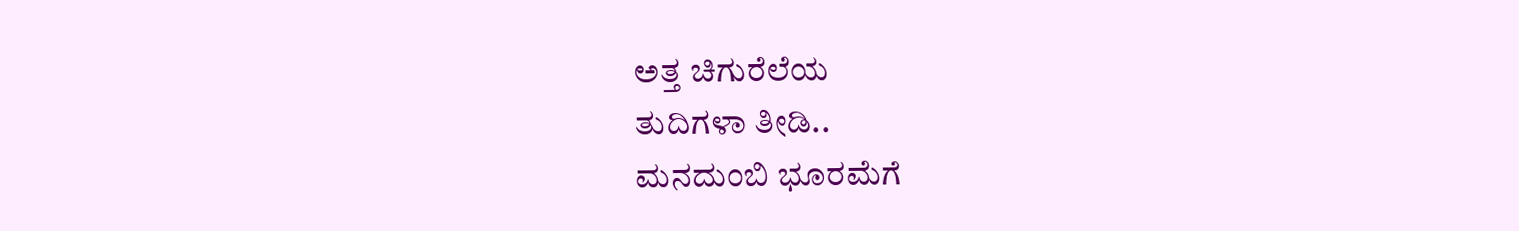ಅತ್ತ ಚಿಗುರೆಲೆಯ
ತುದಿಗಳಾ ತೀಡಿ..
ಮನದುಂಬಿ ಭೂರಮೆಗೆ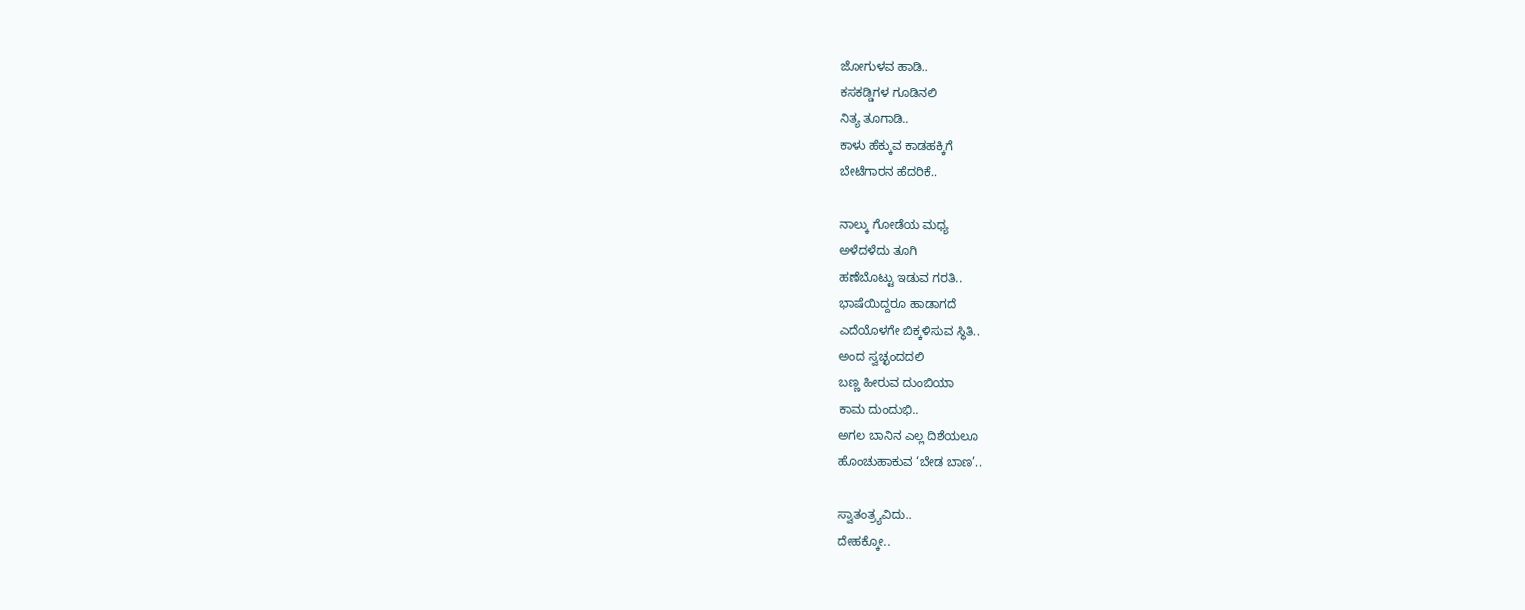ಜೋಗುಳವ ಹಾಡಿ..
ಕಸಕಡ್ಡಿಗಳ ಗೂಡಿನಲಿ
ನಿತ್ಯ ತೂಗಾಡಿ..
ಕಾಳು ಹೆಕ್ಕುವ ಕಾಡಹಕ್ಕಿಗೆ
ಬೇಟೆಗಾರನ ಹೆದರಿಕೆ..

ನಾಲ್ಕು ಗೋಡೆಯ ಮಧ್ಯ
ಅಳೆದಳೆದು ತೂಗಿ
ಹಣೆಬೊಟ್ಟು ಇಡುವ ಗರತಿ..
ಭಾಷೆಯಿದ್ದರೂ ಹಾಡಾಗದೆ
ಎದೆಯೊಳಗೇ ಬಿಕ್ಕಳಿಸುವ ಸ್ಥಿತಿ..
ಅಂದ ಸ್ವಚ್ಛಂದದಲಿ
ಬಣ್ಣ ಹೀರುವ ದುಂಬಿಯಾ
ಕಾಮ ದುಂದುಭಿ..
ಅಗಲ ಬಾನಿನ ಎಲ್ಲ ದಿಶೆಯಲೂ
ಹೊಂಚುಹಾಕುವ ‘ಬೇಡ ಬಾಣ’..

ಸ್ವಾತಂತ್ರ್ಯವಿದು..
ದೇಹಕ್ಕೋ..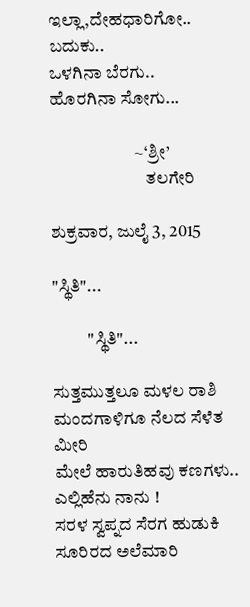ಇಲ್ಲಾ,ದೇಹಧಾರಿಗೋ..
ಬದುಕು..
ಒಳಗಿನಾ ಬೆರಗು..
ಹೊರಗಿನಾ ಸೋಗು...

                        ~‘ಶ್ರೀ’
                           ತಲಗೇರಿ

ಶುಕ್ರವಾರ, ಜುಲೈ 3, 2015

"ಸ್ಥಿತಿ"...

          "ಸ್ಥಿತಿ"...

ಸುತ್ತಮುತ್ತಲೂ ಮಳಲ ರಾಶಿ
ಮಂದಗಾಳಿಗೂ ನೆಲದ ಸೆಳೆತ ಮೀರಿ
ಮೇಲೆ ಹಾರುತಿಹವು ಕಣಗಳು..
ಎಲ್ಲಿಹೆನು ನಾನು !
ಸರಳ ಸ್ವಪ್ನದ ಸೆರಗ ಹುಡುಕಿ
ಸೂರಿರದ ಅಲೆಮಾರಿ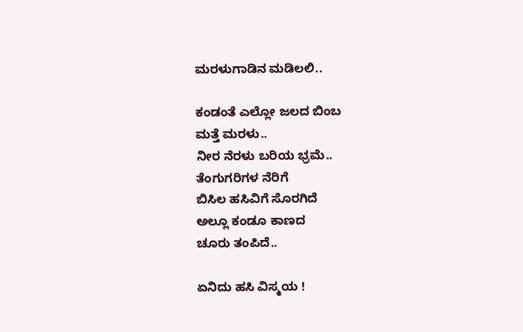ಮರಳುಗಾಡಿನ ಮಡಿಲಲಿ..

ಕಂಡಂತೆ ಎಲ್ಲೋ ಜಲದ ಬಿಂಬ
ಮತ್ತೆ ಮರಳು..
ನೀರ ನೆರಳು ಬರಿಯ ಭ್ರಮೆ..
ತೆಂಗುಗರಿಗಳ ನೆರಿಗೆ
ಬಿಸಿಲ ಹಸಿವಿಗೆ ಸೊರಗಿದೆ
ಅಲ್ಲೂ ಕಂಡೂ ಕಾಣದ
ಚೂರು ತಂಪಿದೆ..

ಏನಿದು ಹಸಿ ವಿಸ್ಮಯ !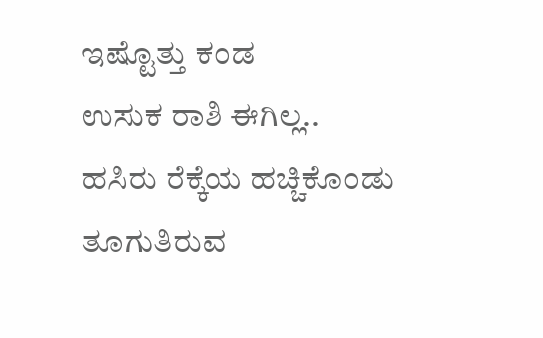ಇಷ್ಟೊತ್ತು ಕಂಡ
ಉಸುಕ ರಾಶಿ ಈಗಿಲ್ಲ..
ಹಸಿರು ರೆಕ್ಕೆಯ ಹಚ್ಚಿಕೊಂಡು
ತೂಗುತಿರುವ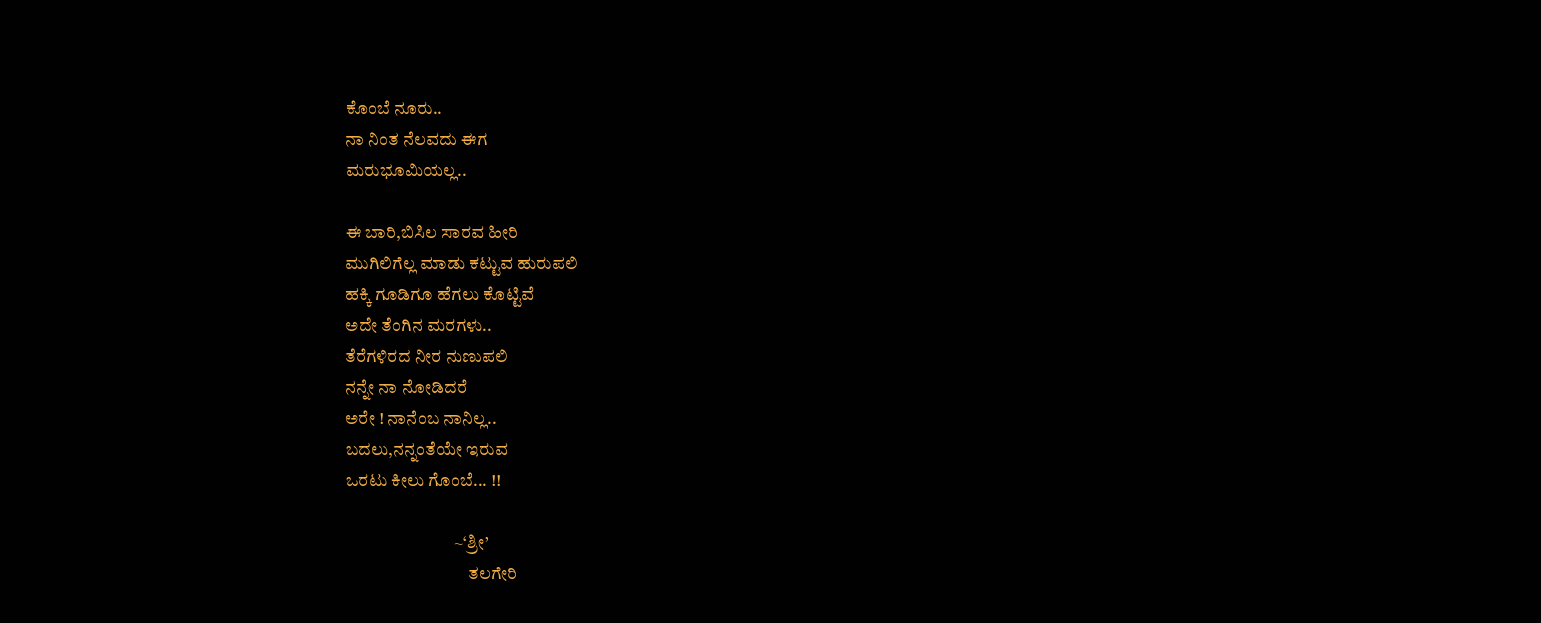ಕೊಂಬೆ ನೂರು..
ನಾ ನಿಂತ ನೆಲವದು ಈಗ
ಮರುಭೂಮಿಯಲ್ಲ..

ಈ ಬಾರಿ,ಬಿಸಿಲ ಸಾರವ ಹೀರಿ
ಮುಗಿಲಿಗೆಲ್ಲ ಮಾಡು ಕಟ್ಟುವ ಹುರುಪಲಿ
ಹಕ್ಕಿ ಗೂಡಿಗೂ ಹೆಗಲು ಕೊಟ್ಟಿವೆ
ಅದೇ ತೆಂಗಿನ ಮರಗಳು..
ತೆರೆಗಳಿರದ ನೀರ ನುಣುಪಲಿ
ನನ್ನೇ ನಾ ನೋಡಿದರೆ
ಅರೇ ! ನಾನೆಂಬ ನಾನಿಲ್ಲ..
ಬದಲು,ನನ್ನಂತೆಯೇ ಇರುವ
ಒರಟು ಕೀಲು ಗೊಂಬೆ... !!

                               ~‘ಶ್ರೀ’
                                   ತಲಗೇರಿ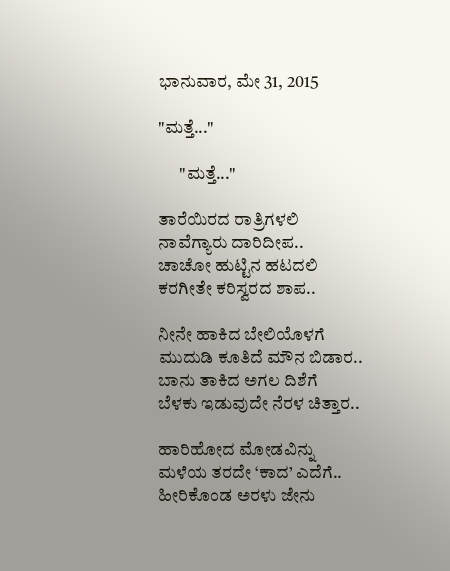ಭಾನುವಾರ, ಮೇ 31, 2015

"ಮತ್ತೆ..."

      "ಮತ್ತೆ..."

ತಾರೆಯಿರದ ರಾತ್ರಿಗಳಲಿ
ನಾವೆಗ್ಯಾರು ದಾರಿದೀಪ..
ಚಾಚೋ ಹುಟ್ಟಿನ ಹಟದಲಿ
ಕರಗೀತೇ ಕರಿಸ್ವರದ ಶಾಪ..

ನೀನೇ ಹಾಕಿದ ಬೇಲಿಯೊಳಗೆ
ಮುದುಡಿ ಕೂತಿದೆ ಮೌನ ಬಿಡಾರ..
ಬಾನು ತಾಕಿದ ಅಗಲ ದಿಶೆಗೆ
ಬೆಳಕು ಇಡುವುದೇ ನೆರಳ ಚಿತ್ತಾರ..

ಹಾರಿಹೋದ ಮೋಡವಿನ್ನು
ಮಳೆಯ ತರದೇ ‘ಕಾದ’ ಎದೆಗೆ..
ಹೀರಿಕೊಂಡ ಅರಳು ಜೇನು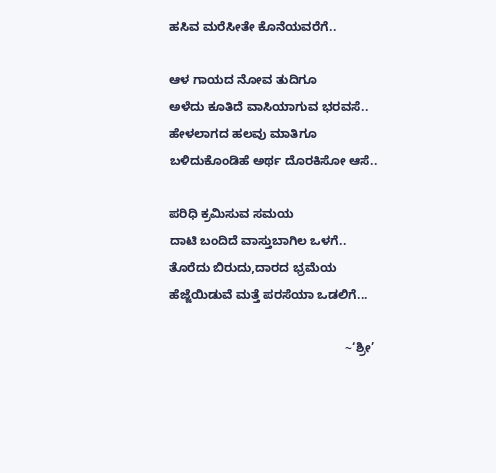ಹಸಿವ ಮರೆಸೀತೇ ಕೊನೆಯವರೆಗೆ..

ಆಳ ಗಾಯದ ನೋವ ತುದಿಗೂ
ಅಳೆದು ಕೂತಿದೆ ವಾಸಿಯಾಗುವ ಭರವಸೆ..
ಹೇಳಲಾಗದ ಹಲವು ಮಾತಿಗೂ
ಬಳಿದುಕೊಂಡಿಹೆ ಅರ್ಥ ದೊರಕಿಸೋ ಆಸೆ..

ಪರಿಧಿ ಕ್ರಮಿಸುವ ಸಮಯ
ದಾಟಿ ಬಂದಿದೆ ವಾಸ್ತುಬಾಗಿಲ ಒಳಗೆ..
ತೊರೆದು ಬಿರುದು,ದಾರದ ಭ್ರಮೆಯ
ಹೆಜ್ಜೆಯಿಡುವೆ ಮತ್ತೆ ಪರಸೆಯಾ ಒಡಲಿಗೆ...

                                                   ~‘ಶ್ರೀ’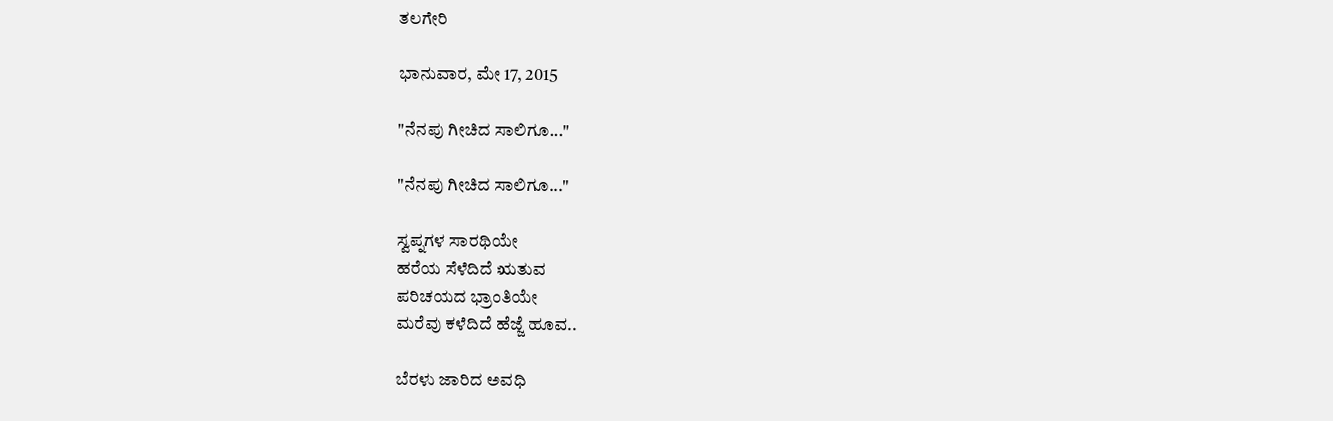ತಲಗೇರಿ

ಭಾನುವಾರ, ಮೇ 17, 2015

"ನೆನಪು ಗೀಚಿದ ಸಾಲಿಗೂ..."

"ನೆನಪು ಗೀಚಿದ ಸಾಲಿಗೂ..."

ಸ್ವಪ್ನಗಳ ಸಾರಥಿಯೇ
ಹರೆಯ ಸೆಳೆದಿದೆ ಋತುವ
ಪರಿಚಯದ ಭ್ರಾಂತಿಯೇ
ಮರೆವು ಕಳೆದಿದೆ ಹೆಜ್ಜೆ ಹೂವ..

ಬೆರಳು ಜಾರಿದ ಅವಧಿ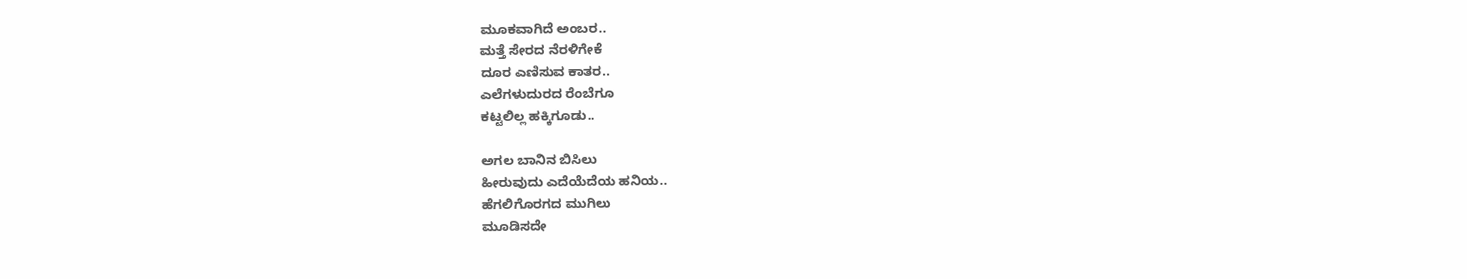ಮೂಕವಾಗಿದೆ ಅಂಬರ..
ಮತ್ತೆ ಸೇರದ ನೆರಳಿಗೇಕೆ
ದೂರ ಎಣಿಸುವ ಕಾತರ..
ಎಲೆಗಳುದುರದ ರೆಂಬೆಗೂ
ಕಟ್ಟಲಿಲ್ಲ ಹಕ್ಕಿಗೂಡು..

ಅಗಲ ಬಾನಿನ ಬಿಸಿಲು
ಹೀರುವುದು ಎದೆಯೆದೆಯ ಹನಿಯ..
ಹೆಗಲಿಗೊರಗದ ಮುಗಿಲು
ಮೂಡಿಸದೇ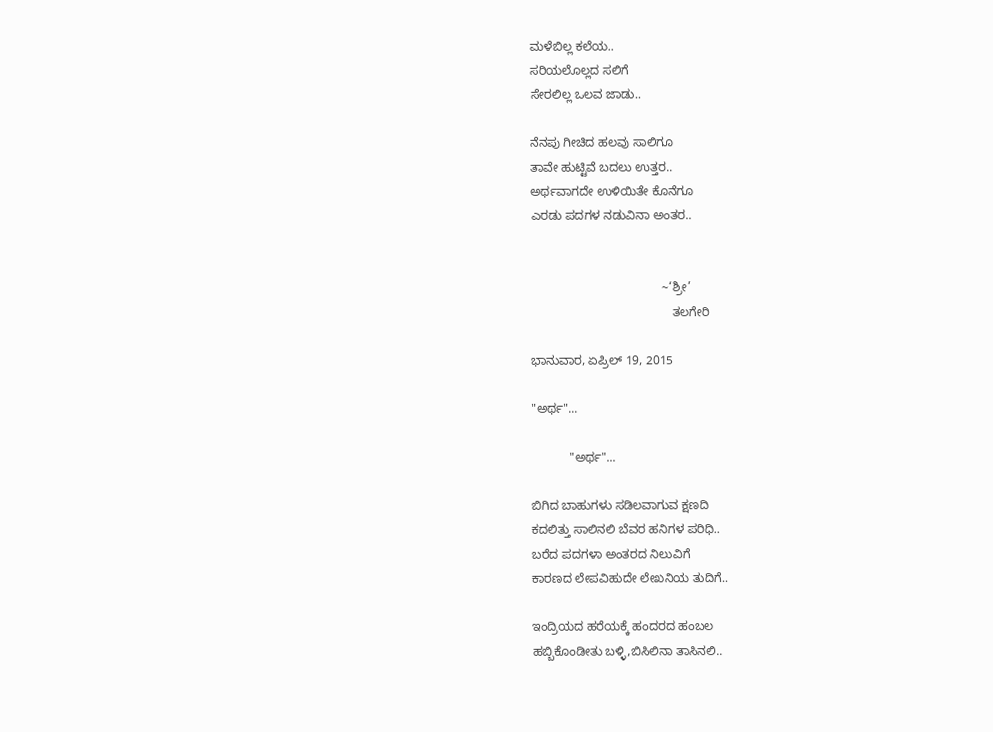ಮಳೆಬಿಲ್ಲ ಕಲೆಯ..
ಸರಿಯಲೊಲ್ಲದ ಸಲಿಗೆ
ಸೇರಲಿಲ್ಲ ಒಲವ ಜಾಡು..

ನೆನಪು ಗೀಚಿದ ಹಲವು ಸಾಲಿಗೂ
ತಾವೇ ಹುಟ್ಟಿವೆ ಬದಲು ಉತ್ತರ..
ಅರ್ಥವಾಗದೇ ಉಳಿಯಿತೇ ಕೊನೆಗೂ
ಎರಡು ಪದಗಳ ನಡುವಿನಾ ಅಂತರ..


                                      ~‘ಶ್ರೀ’
                                         ತಲಗೇರಿ

ಭಾನುವಾರ, ಏಪ್ರಿಲ್ 19, 2015

"ಅರ್ಥ"...

           "ಅರ್ಥ"...

ಬಿಗಿದ ಬಾಹುಗಳು ಸಡಿಲವಾಗುವ ಕ್ಷಣದಿ
ಕದಲಿತ್ತು ಸಾಲಿನಲಿ ಬೆವರ ಹನಿಗಳ ಪರಿಧಿ..
ಬರೆದ ಪದಗಳಾ ಅಂತರದ ನಿಲುವಿಗೆ
ಕಾರಣದ ಲೇಪವಿಹುದೇ ಲೇಖನಿಯ ತುದಿಗೆ..

ಇಂದ್ರಿಯದ ಹರೆಯಕ್ಕೆ ಹಂದರದ ಹಂಬಲ
ಹಬ್ಬಿಕೊಂಡೀತು ಬಳ್ಳಿ,ಬಿಸಿಲಿನಾ ತಾಸಿನಲಿ..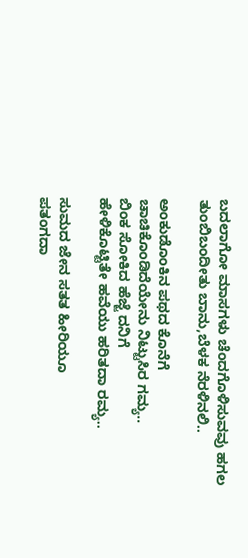ಬದಲಾಗೋ ಮಾಸಗಳು ಚೆಂದಗೊಳಿಸುವವು ಹಗಲ
ತುಂಬಿಬಂದೀತು ಬಾನು,ಬೆಳಕ ನೆರಳಿನಲಿ..

ಅಂಕುಡೊಂಕಿನ ಪಥದ ಕೊನೆಗೆ
ಚಾಚಿಕೊಂಡಿದೆಯೇನು ನಿಟ್ಟುಸಿರ ಗಮ್ಯ..
ಬಿಂಕ ಸೋಕಿದ ಹೆಜ್ಜೆ ದನಿಗೆ
ಹೇಳಿಕೊಟ್ಟಿತೇ ಹವೆಯು ಹರಿತದಾ ರಮ್ಯ..

ಸುಮದ ಜೇನ ಸತತ ಹೀರಿಯೂ
ಪತಂಗದಾ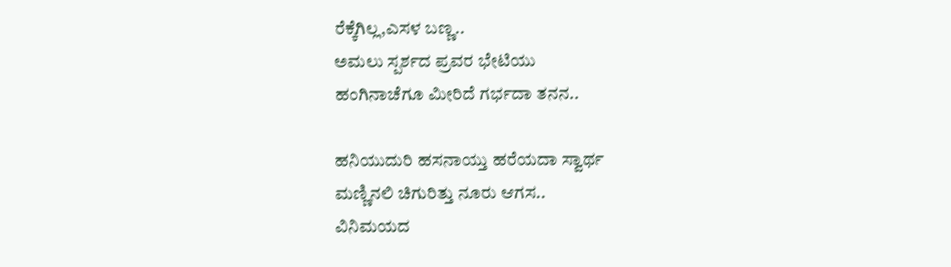ರೆಕ್ಕೆಗಿಲ್ಲ,ಎಸಳ ಬಣ್ಣ..
ಅಮಲು ಸ್ಪರ್ಶದ ಪ್ರವರ ಭೇಟಿಯು
ಹಂಗಿನಾಚೆಗೂ ಮೀರಿದೆ ಗರ್ಭದಾ ತನನ..

ಹನಿಯುದುರಿ ಹಸನಾಯ್ತು ಹರೆಯದಾ ಸ್ವಾರ್ಥ
ಮಣ್ಣಿನಲಿ ಚಿಗುರಿತ್ತು ನೂರು ಆಗಸ..
ವಿನಿಮಯದ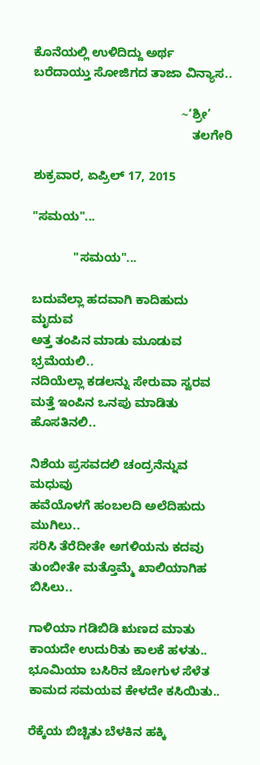ಕೊನೆಯಲ್ಲಿ ಉಳಿದಿದ್ದು ಅರ್ಥ
ಬರೆದಾಯ್ತು ಸೋಜಿಗದ ತಾಜಾ ವಿನ್ಯಾಸ..

                                           ~‘ಶ್ರೀ’
                                              ತಲಗೇರಿ

ಶುಕ್ರವಾರ, ಏಪ್ರಿಲ್ 17, 2015

"ಸಮಯ"...

            "ಸಮಯ"...

ಬದುವೆಲ್ಲಾ ಹದವಾಗಿ ಕಾದಿಹುದು ಮೃದುವ
ಅತ್ತ ತಂಪಿನ ಮಾಡು ಮೂಡುವ ಭ್ರಮೆಯಲಿ..
ನದಿಯೆಲ್ಲಾ ಕಡಲನ್ನು ಸೇರುವಾ ಸ್ವರವ
ಮತ್ತೆ ಇಂಪಿನ ಒನಪು ಮಾಡಿತು ಹೊಸತಿನಲಿ..

ನಿಶೆಯ ಪ್ರಸವದಲಿ ಚಂದ್ರನೆನ್ನುವ ಮಧುವು
ಹವೆಯೊಳಗೆ ಹಂಬಲದಿ ಅಲೆದಿಹುದು ಮುಗಿಲು..
ಸರಿಸಿ ತೆರೆದೀತೇ ಅಗಳಿಯನು ಕದವು
ತುಂಬೀತೇ ಮತ್ತೊಮ್ಮೆ ಖಾಲಿಯಾಗಿಹ ಬಿಸಿಲು..

ಗಾಳಿಯಾ ಗಡಿಬಿಡಿ ಋಣದ ಮಾತು
ಕಾಯದೇ ಉದುರಿತು ಕಾಲಕೆ ಹಳತು..
ಭೂಮಿಯಾ ಬಸಿರಿನ ಜೋಗುಳ ಸೆಳೆತ
ಕಾಮದ ಸಮಯವ ಕೇಳದೇ ಕಸಿಯಿತು..

ರೆಕ್ಕೆಯ ಬಿಚ್ಚಿತು ಬೆಳಕಿನ ಹಕ್ಕಿ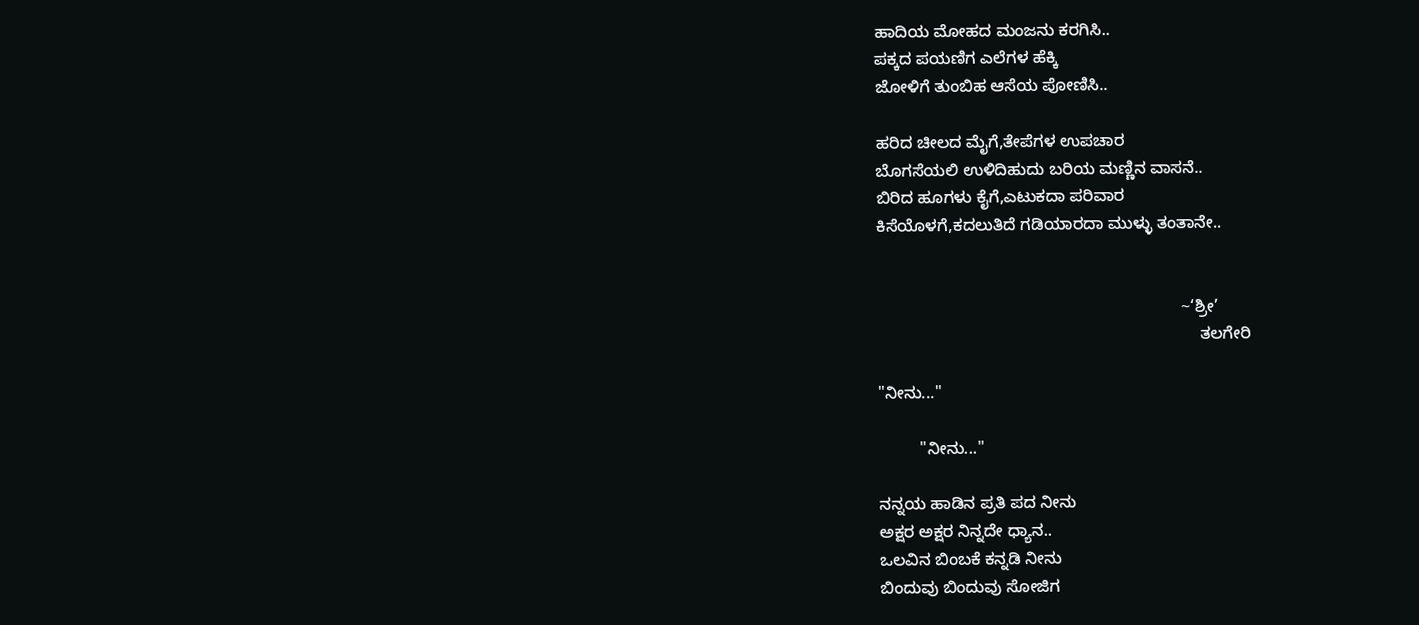ಹಾದಿಯ ಮೋಹದ ಮಂಜನು ಕರಗಿಸಿ..
ಪಕ್ಕದ ಪಯಣಿಗ ಎಲೆಗಳ ಹೆಕ್ಕಿ
ಜೋಳಿಗೆ ತುಂಬಿಹ ಆಸೆಯ ಪೋಣಿಸಿ..

ಹರಿದ ಚೀಲದ ಮೈಗೆ,ತೇಪೆಗಳ ಉಪಚಾರ
ಬೊಗಸೆಯಲಿ ಉಳಿದಿಹುದು ಬರಿಯ ಮಣ್ಣಿನ ವಾಸನೆ..
ಬಿರಿದ ಹೂಗಳು ಕೈಗೆ,ಎಟುಕದಾ ಪರಿವಾರ
ಕಿಸೆಯೊಳಗೆ,ಕದಲುತಿದೆ ಗಡಿಯಾರದಾ ಮುಳ್ಳು ತಂತಾನೇ..


                                                                  ~‘ಶ್ರೀ’
                                                                      ತಲಗೇರಿ

"ನೀನು..."

         "ನೀನು..."

ನನ್ನಯ ಹಾಡಿನ ಪ್ರತಿ ಪದ ನೀನು
ಅಕ್ಷರ ಅಕ್ಷರ ನಿನ್ನದೇ ಧ್ಯಾನ..
ಒಲವಿನ ಬಿಂಬಕೆ ಕನ್ನಡಿ ನೀನು
ಬಿಂದುವು ಬಿಂದುವು ಸೋಜಿಗ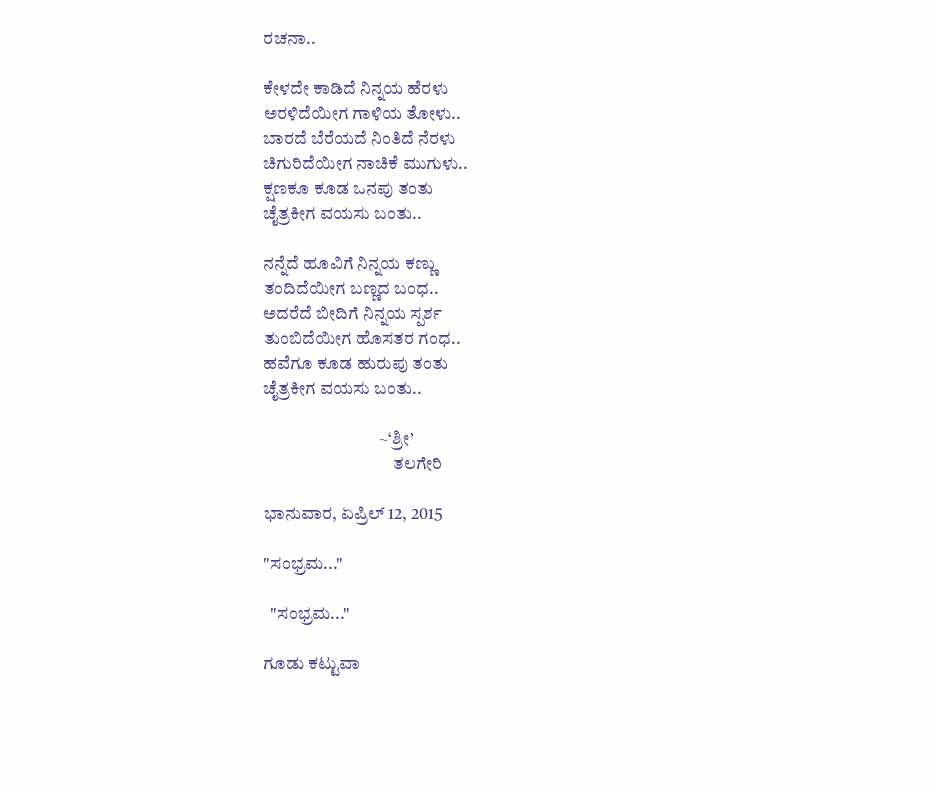ರಚನಾ..

ಕೇಳದೇ ಕಾಡಿದೆ ನಿನ್ನಯ ಹೆರಳು
ಅರಳಿದೆಯೀಗ ಗಾಳಿಯ ತೋಳು..
ಬಾರದೆ ಬೆರೆಯದೆ ನಿಂತಿದೆ ನೆರಳು
ಚಿಗುರಿದೆಯೀಗ ನಾಚಿಕೆ ಮುಗುಳು..
ಕ್ಷಣಕೂ ಕೂಡ ಒನಪು ತಂತು
ಚೈತ್ರಕೀಗ ವಯಸು ಬಂತು..

ನನ್ನೆದೆ ಹೂವಿಗೆ ನಿನ್ನಯ ಕಣ್ಣು
ತಂದಿದೆಯೀಗ ಬಣ್ಣದ ಬಂಧ..
ಅದರೆದೆ ಬೀದಿಗೆ ನಿನ್ನಯ ಸ್ಪರ್ಶ
ತುಂಬಿದೆಯೀಗ ಹೊಸತರ ಗಂಧ..
ಹವೆಗೂ ಕೂಡ ಹುರುಪು ತಂತು
ಚೈತ್ರಕೀಗ ವಯಸು ಬಂತು..

                                 ~‘ಶ್ರೀ’
                                     ತಲಗೇರಿ

ಭಾನುವಾರ, ಏಪ್ರಿಲ್ 12, 2015

"ಸಂಭ್ರಮ..."

  "ಸಂಭ್ರಮ..."

ಗೂಡು ಕಟ್ಟುವಾ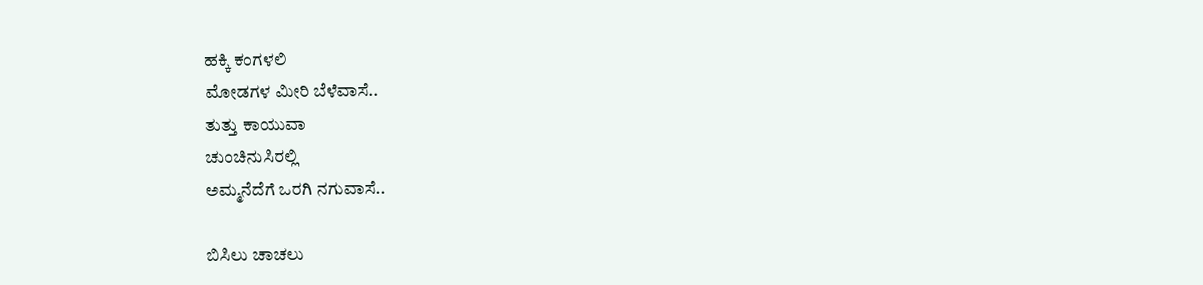ಹಕ್ಕಿ ಕಂಗಳಲಿ
ಮೋಡಗಳ ಮೀರಿ ಬೆಳೆವಾಸೆ..
ತುತ್ತು ಕಾಯುವಾ
ಚುಂಚಿನುಸಿರಲ್ಲಿ
ಅಮ್ಮನೆದೆಗೆ ಒರಗಿ ನಗುವಾಸೆ..

ಬಿಸಿಲು ಚಾಚಲು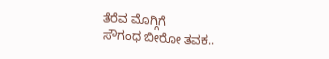ತೆರೆವ ಮೊಗ್ಗಿಗೆ
ಸೌಗಂಧ ಬೀರೋ ತವಕ..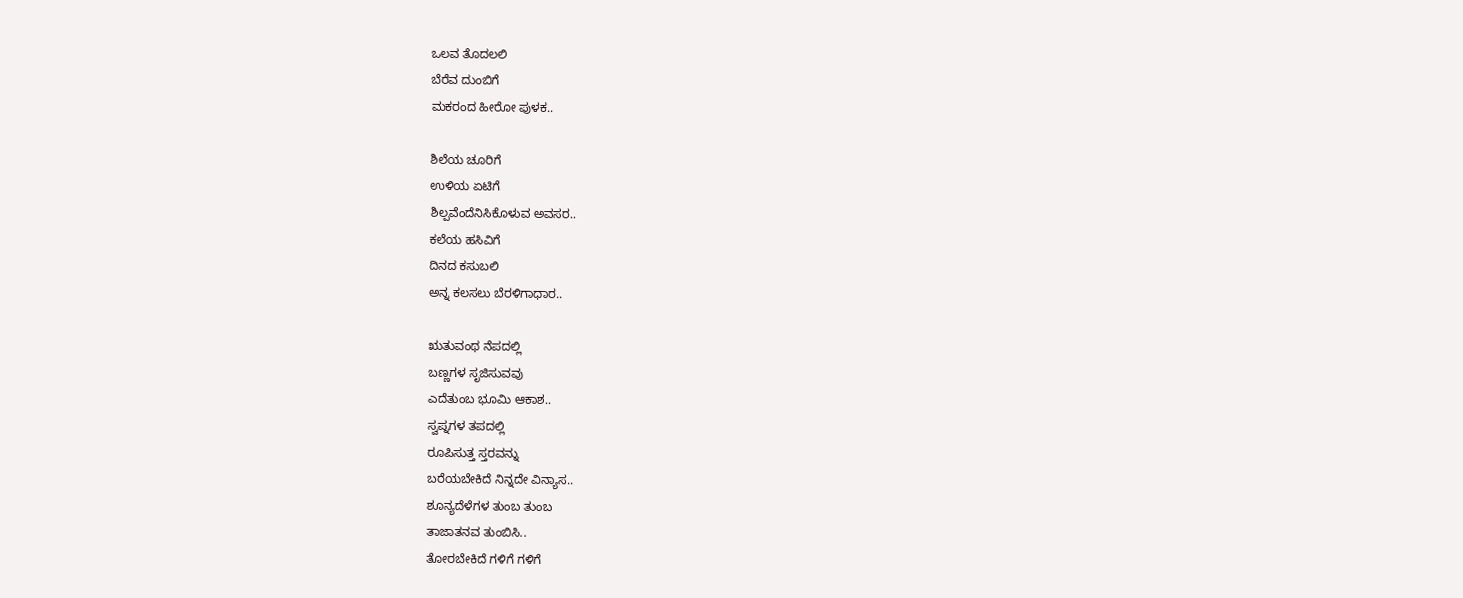ಒಲವ ತೊದಲಲಿ
ಬೆರೆವ ದುಂಬಿಗೆ
ಮಕರಂದ ಹೀರೋ ಪುಳಕ..

ಶಿಲೆಯ ಚೂರಿಗೆ
ಉಳಿಯ ಏಟಿಗೆ
ಶಿಲ್ಪವೆಂದೆನಿಸಿಕೊಳುವ ಅವಸರ..
ಕಲೆಯ ಹಸಿವಿಗೆ
ದಿನದ ಕಸುಬಲಿ
ಅನ್ನ ಕಲಸಲು ಬೆರಳಿಗಾಧಾರ..

ಋತುವಂಥ ನೆಪದಲ್ಲಿ
ಬಣ್ಣಗಳ ಸೃಜಿಸುವವು
ಎದೆತುಂಬ ಭೂಮಿ ಆಕಾಶ..
ಸ್ವಪ್ನಗಳ ತಪದಲ್ಲಿ
ರೂಪಿಸುತ್ತ ಸ್ತರವನ್ನು
ಬರೆಯಬೇಕಿದೆ ನಿನ್ನದೇ ವಿನ್ಯಾಸ..
ಶೂನ್ಯದೆಳೆಗಳ ತುಂಬ ತುಂಬ
ತಾಜಾತನವ ತುಂಬಿಸಿ..
ತೋರಬೇಕಿದೆ ಗಳಿಗೆ ಗಳಿಗೆ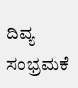ದಿವ್ಯ ಸಂಭ್ರಮಕೆ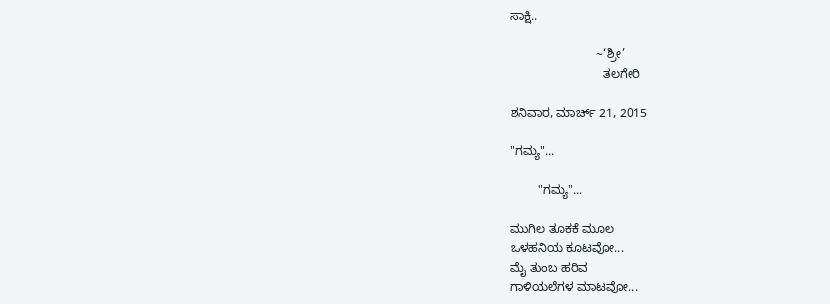ಸಾಕ್ಷಿ..

                         ~‘ಶ್ರೀ’
                           ತಲಗೇರಿ

ಶನಿವಾರ, ಮಾರ್ಚ್ 21, 2015

"ಗಮ್ಯ"...

        "ಗಮ್ಯ"...

ಮುಗಿಲ ತೂಕಕೆ ಮೂಲ
ಒಳಹನಿಯ ಕೂಟವೋ...
ಮೈ ತುಂಬ ಹರಿವ
ಗಾಳಿಯಲೆಗಳ ಮಾಟವೋ...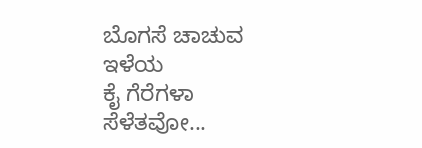ಬೊಗಸೆ ಚಾಚುವ ಇಳೆಯ
ಕೈ ಗೆರೆಗಳಾ ಸೆಳೆತವೋ...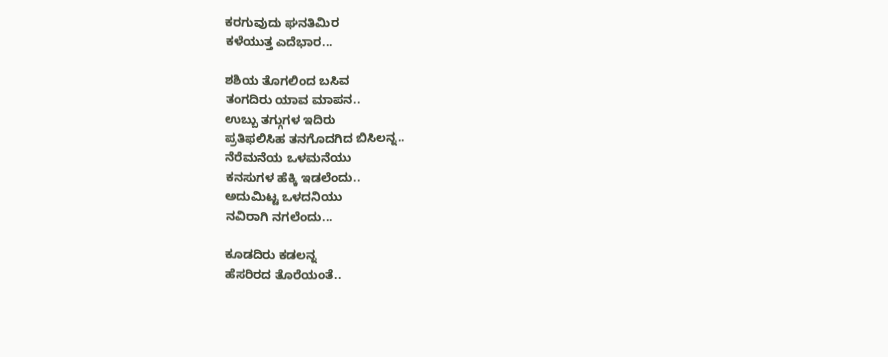ಕರಗುವುದು ಘನತಿಮಿರ
ಕಳೆಯುತ್ತ ಎದೆಭಾರ...

ಶಶಿಯ ತೊಗಲಿಂದ ಬಸಿವ
ತಂಗದಿರು ಯಾವ ಮಾಪನ..
ಉಬ್ಬು ತಗ್ಗುಗಳ ಇದಿರು
ಪ್ರತಿಫಲಿಸಿಹ ತನಗೊದಗಿದ ಬಿಸಿಲನ್ನ..
ನೆರೆಮನೆಯ ಒಳಮನೆಯು
ಕನಸುಗಳ ಹೆಕ್ಕಿ ಇಡಲೆಂದು..
ಅದುಮಿಟ್ಟ ಒಳದನಿಯು
ನವಿರಾಗಿ ನಗಲೆಂದು...

ಕೂಡದಿರು ಕಡಲನ್ನ
ಹೆಸರಿರದ ತೊರೆಯಂತೆ..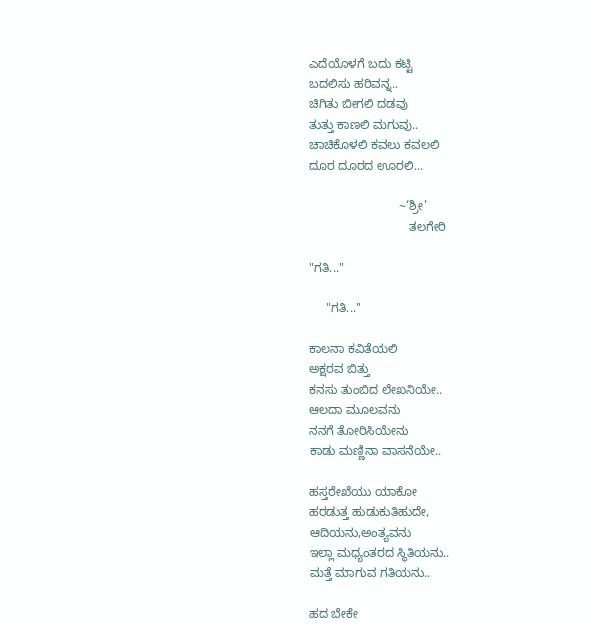ಎದೆಯೊಳಗೆ ಬದು ಕಟ್ಟಿ
ಬದಲಿಸು ಹರಿವನ್ನ..
ಚಿಗಿತು ಬೀಗಲಿ ದಡವು
ತುತ್ತು ಕಾಣಲಿ ಮಗುವು..
ಚಾಚಿಕೊಳಲಿ ಕವಲು ಕವಲಲಿ
ದೂರ ದೂರದ ಊರಲಿ...

                          ~‘ಶ್ರೀ’
                             ತಲಗೇರಿ

"ಗತಿ..."

     "ಗತಿ..."

ಕಾಲನಾ ಕವಿತೆಯಲಿ
ಅಕ್ಷರವ ಬಿತ್ತು
ಕನಸು ತುಂಬಿದ ಲೇಖನಿಯೇ..
ಆಲದಾ ಮೂಲವನು
ನನಗೆ ತೋರಿಸಿಯೇನು
ಕಾಡು ಮಣ್ಣಿನಾ ವಾಸನೆಯೇ..

ಹಸ್ತರೇಖೆಯು ಯಾಕೋ
ಹರಡುತ್ತ ಹುಡುಕುತಿಹುದೇ,
ಆದಿಯನು,ಅಂತ್ಯವನು
ಇಲ್ಲಾ ಮಧ್ಯಂತರದ ಸ್ಥಿತಿಯನು..
ಮತ್ತೆ ಮಾಗುವ ಗತಿಯನು..

ಹದ ಬೇಕೇ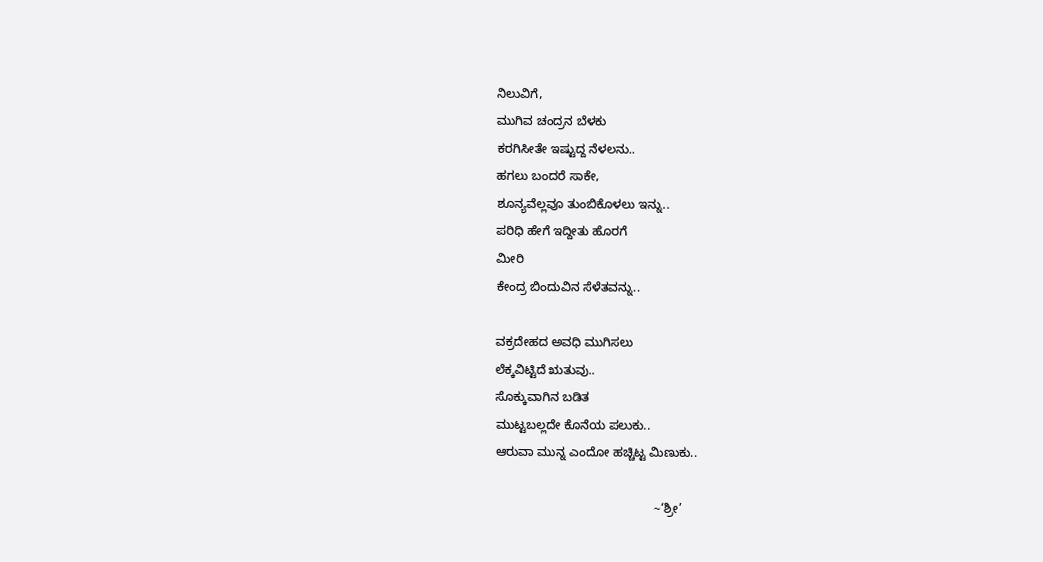ನಿಲುವಿಗೆ,
ಮುಗಿವ ಚಂದ್ರನ ಬೆಳಕು
ಕರಗಿಸೀತೇ ಇಷ್ಟುದ್ದ ನೆಳಲನು..
ಹಗಲು ಬಂದರೆ ಸಾಕೇ,
ಶೂನ್ಯವೆಲ್ಲವೂ ತುಂಬಿಕೊಳಲು ಇನ್ನು..
ಪರಿಧಿ ಹೇಗೆ ಇದ್ದೀತು ಹೊರಗೆ
ಮೀರಿ
ಕೇಂದ್ರ ಬಿಂದುವಿನ ಸೆಳೆತವನ್ನು..

ವಕ್ರದೇಹದ ಅವಧಿ ಮುಗಿಸಲು
ಲೆಕ್ಕವಿಟ್ಟಿದೆ ಋತುವು..
ಸೊಕ್ಕುವಾಗಿನ ಬಡಿತ
ಮುಟ್ಟಬಲ್ಲದೇ ಕೊನೆಯ ಪಲುಕು..
ಆರುವಾ ಮುನ್ನ ಎಂದೋ ಹಚ್ಚಿಟ್ಟ ಮಿಣುಕು..

                                              ~‘ಶ್ರೀ’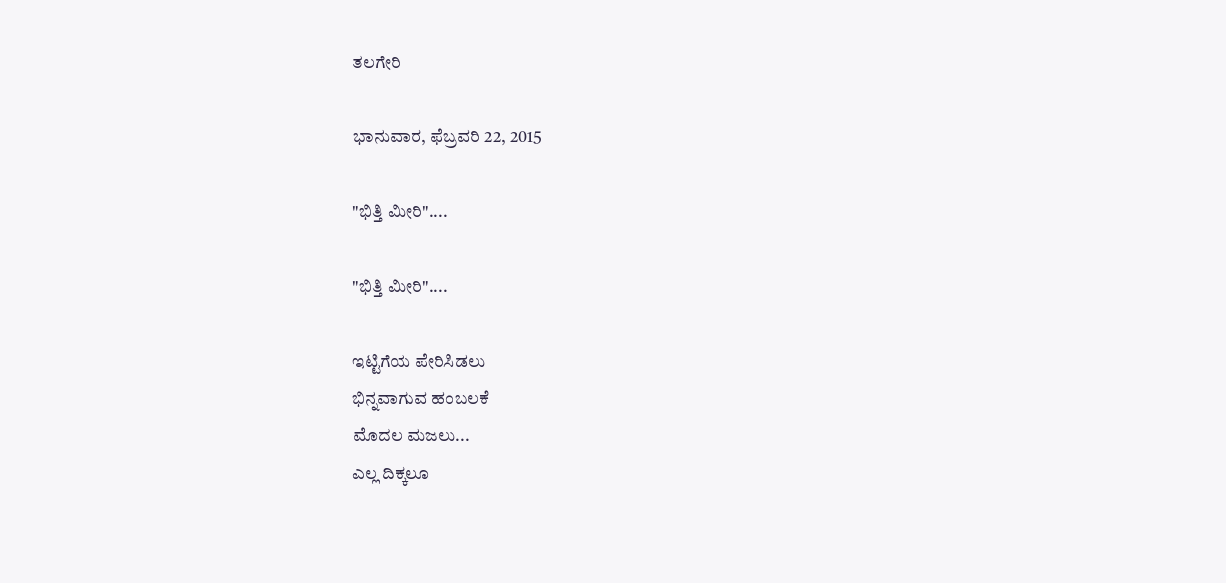ತಲಗೇರಿ

ಭಾನುವಾರ, ಫೆಬ್ರವರಿ 22, 2015

"ಭಿತ್ತಿ ಮೀರಿ"....

"ಭಿತ್ತಿ ಮೀರಿ"....

ಇಟ್ಟಿಗೆಯ ಪೇರಿಸಿಡಲು
ಭಿನ್ನವಾಗುವ ಹಂಬಲಕೆ
ಮೊದಲ ಮಜಲು...
ಎಲ್ಲ ದಿಕ್ಕಲೂ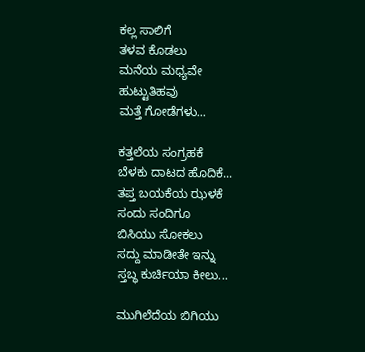ಕಲ್ಲ ಸಾಲಿಗೆ
ತಳವ ಕೊಡಲು
ಮನೆಯ ಮಧ್ಯವೇ
ಹುಟ್ಟುತಿಹವು
ಮತ್ತೆ ಗೋಡೆಗಳು...

ಕತ್ತಲೆಯ ಸಂಗ್ರಹಕೆ
ಬೆಳಕು ದಾಟದ ಹೊದಿಕೆ...
ತಪ್ತ ಬಯಕೆಯ ಝಳಕೆ
ಸಂದು ಸಂದಿಗೂ
ಬಿಸಿಯು ಸೋಕಲು
ಸದ್ದು ಮಾಡೀತೇ ಇನ್ನು
ಸ್ತಬ್ಧ ಕುರ್ಚಿಯಾ ಕೀಲು...

ಮುಗಿಲೆದೆಯ ಬಿಗಿಯು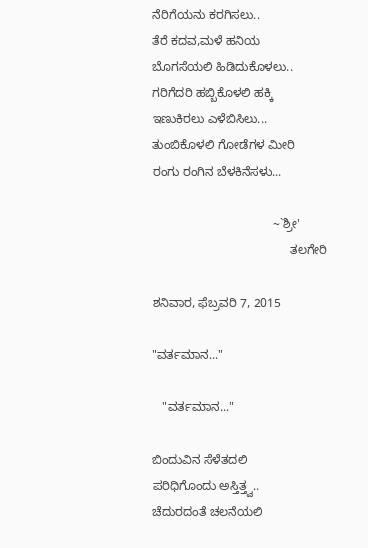ನೆರಿಗೆಯನು ಕರಗಿಸಲು..
ತೆರೆ ಕದವ,ಮಳೆ ಹನಿಯ
ಬೊಗಸೆಯಲಿ ಹಿಡಿದುಕೊಳಲು..
ಗರಿಗೆದರಿ ಹಬ್ಬಿಕೊಳಲಿ ಹಕ್ಕಿ
ಇಣುಕಿರಲು ಎಳೆಬಿಸಿಲು...
ತುಂಬಿಕೊಳಲಿ ಗೋಡೆಗಳ ಮೀರಿ
ರಂಗು ರಂಗಿನ ಬೆಳಕಿನೆಸಳು...

                                   ~`ಶ್ರೀ'
                                        ತಲಗೇರಿ

ಶನಿವಾರ, ಫೆಬ್ರವರಿ 7, 2015

"ವರ್ತಮಾನ..."

   "ವರ್ತಮಾನ..."

ಬಿಂದುವಿನ ಸೆಳೆತದಲಿ
ಪರಿಧಿಗೊಂದು ಅಸ್ತಿತ್ತ್ವ..
ಚೆದುರದಂತೆ ಚಲನೆಯಲಿ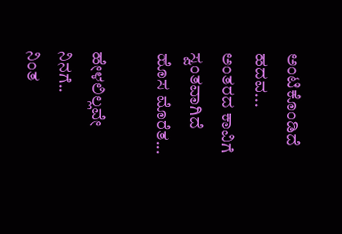ಅಂಟಿಕೊಂಡಿದೆ ಹದವ...
ಅಂತರದ ಕಾವಿಗೆ
ಸ್ವಂತವಾಗಿದೆ ಹೊಸ ಮೊರೆತ...

ಹೇಳಲಿಲ್ಲವೇ ನಿನಗೆ..
ನಿಂತ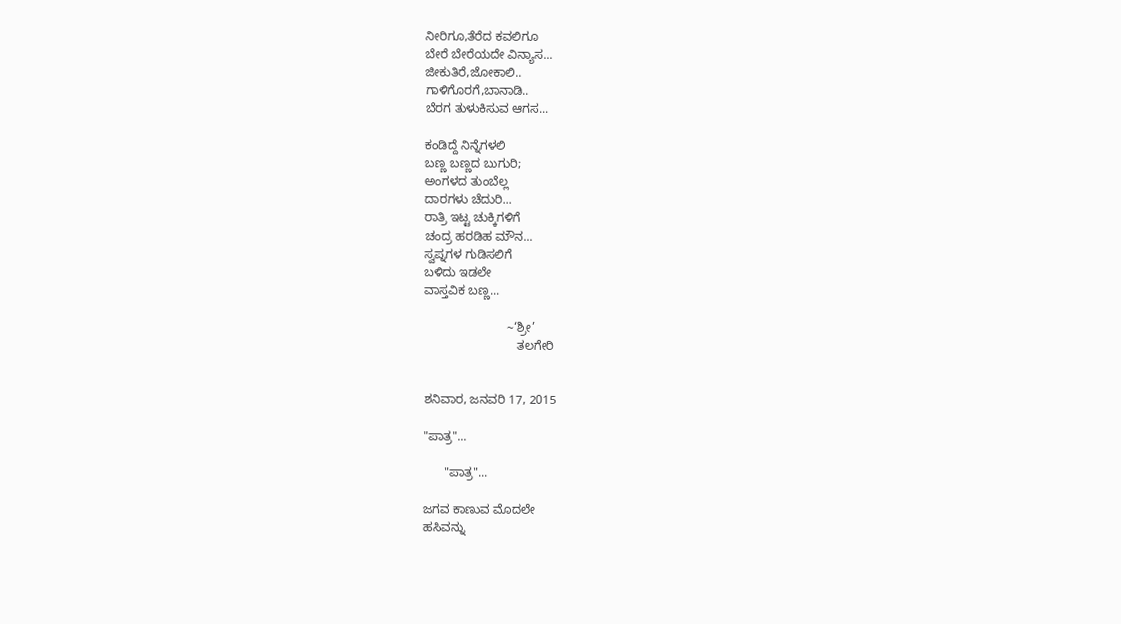ನೀರಿಗೂ,ತೆರೆದ ಕವಲಿಗೂ
ಬೇರೆ ಬೇರೆಯದೇ ವಿನ್ಯಾಸ...
ಜೀಕುತಿರೆ,ಜೋಕಾಲಿ..
ಗಾಳಿಗೊರಗೆ,ಬಾನಾಡಿ..
ಬೆರಗ ತುಳುಕಿಸುವ ಆಗಸ...

ಕಂಡಿದ್ದೆ ನಿನ್ನೆಗಳಲಿ
ಬಣ್ಣ ಬಣ್ಣದ ಬುಗುರಿ;
ಅಂಗಳದ ತುಂಬೆಲ್ಲ
ದಾರಗಳು ಚೆದುರಿ...
ರಾತ್ರಿ ಇಟ್ಟ ಚುಕ್ಕಿಗಳಿಗೆ
ಚಂದ್ರ ಹರಡಿಹ ಮೌನ...
ಸ್ವಪ್ನಗಳ ಗುಡಿಸಲಿಗೆ
ಬಳಿದು ಇಡಲೇ
ವಾಸ್ತವಿಕ ಬಣ್ಣ...

                        ~‘ಶ್ರೀ’
                           ತಲಗೇರಿ


ಶನಿವಾರ, ಜನವರಿ 17, 2015

"ಪಾತ್ರ"...

      "ಪಾತ್ರ"...

ಜಗವ ಕಾಣುವ ಮೊದಲೇ
ಹಸಿವನ್ನು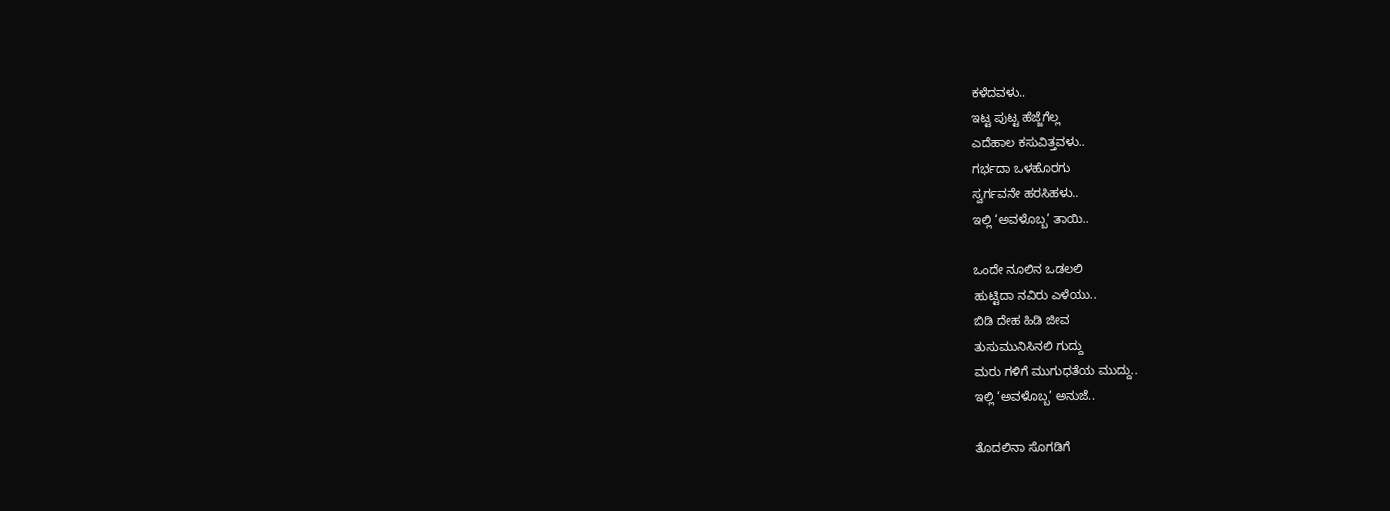ಕಳೆದವಳು..
ಇಟ್ಟ ಪುಟ್ಟ ಹೆಜ್ಜೆಗೆಲ್ಲ
ಎದೆಹಾಲ ಕಸುವಿತ್ತವಳು..
ಗರ್ಭದಾ ಒಳಹೊರಗು
ಸ್ವರ್ಗವನೇ ಹರಸಿಹಳು..
ಇಲ್ಲಿ ‘ಅವಳೊಬ್ಬ’ ತಾಯಿ..

ಒಂದೇ ನೂಲಿನ ಒಡಲಲಿ
ಹುಟ್ಟಿದಾ ನವಿರು ಎಳೆಯು..
ಬಿಡಿ ದೇಹ ಹಿಡಿ ಜೀವ
ತುಸುಮುನಿಸಿನಲಿ ಗುದ್ದು
ಮರು ಗಳಿಗೆ ಮುಗುಧತೆಯ ಮುದ್ದು..
ಇಲ್ಲಿ ‘ಅವಳೊಬ್ಬ’ ಅನುಜೆ..

ತೊದಲಿನಾ ಸೊಗಡಿಗೆ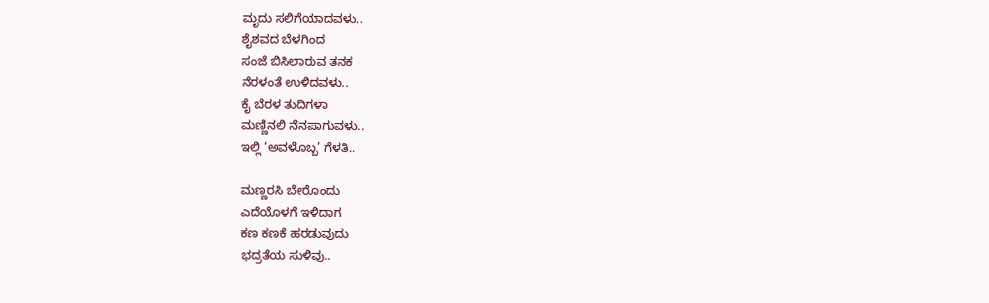ಮೃದು ಸಲಿಗೆಯಾದವಳು..
ಶೈಶವದ ಬೆಳಗಿಂದ
ಸಂಜೆ ಬಿಸಿಲಾರುವ ತನಕ
ನೆರಳಂತೆ ಉಳಿದವಳು..
ಕೈ ಬೆರಳ ತುದಿಗಳಾ
ಮಣ್ಣಿನಲಿ ನೆನಪಾಗುವಳು..
ಇಲ್ಲಿ ‘ಅವಳೊಬ್ಬ’ ಗೆಳತಿ..

ಮಣ್ಣರಸಿ ಬೇರೊಂದು
ಎದೆಯೊಳಗೆ ಇಳಿದಾಗ
ಕಣ ಕಣಕೆ ಹರಡುವುದು
ಭದ್ರತೆಯ ಸುಳಿವು..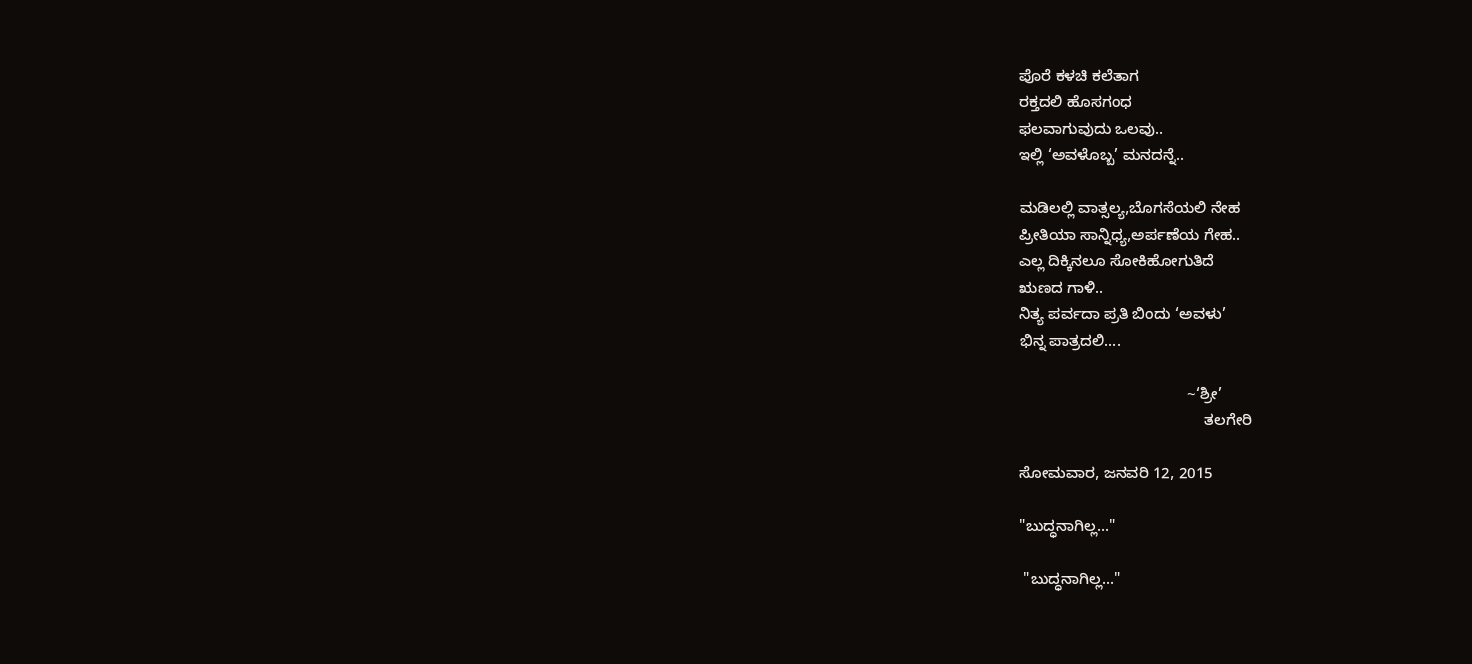ಪೊರೆ ಕಳಚಿ ಕಲೆತಾಗ
ರಕ್ತದಲಿ ಹೊಸಗಂಧ
ಫಲವಾಗುವುದು ಒಲವು..
ಇಲ್ಲಿ ‘ಅವಳೊಬ್ಬ’ ಮನದನ್ನೆ..

ಮಡಿಲಲ್ಲಿ ವಾತ್ಸಲ್ಯ,ಬೊಗಸೆಯಲಿ ನೇಹ
ಪ್ರೀತಿಯಾ ಸಾನ್ನಿಧ್ಯ,ಅರ್ಪಣೆಯ ಗೇಹ..
ಎಲ್ಲ ದಿಕ್ಕಿನಲೂ ಸೋಕಿಹೋಗುತಿದೆ
ಋಣದ ಗಾಳಿ..
ನಿತ್ಯ ಪರ್ವದಾ ಪ್ರತಿ ಬಿಂದು ‘ಅವಳು’
ಭಿನ್ನ ಪಾತ್ರದಲಿ....

                                       ~‘ಶ್ರೀ’
                                           ತಲಗೇರಿ

ಸೋಮವಾರ, ಜನವರಿ 12, 2015

"ಬುದ್ಧನಾಗಿಲ್ಲ..."

 "ಬುದ್ಧನಾಗಿಲ್ಲ..."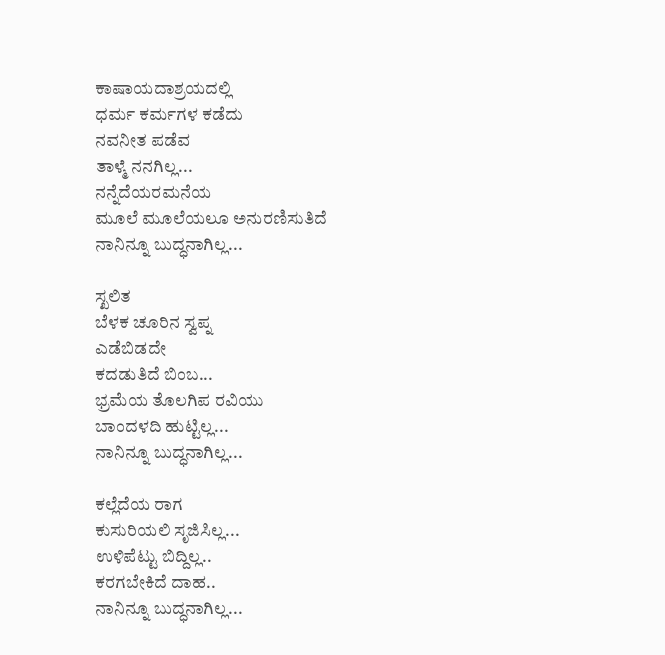ಕಾಷಾಯದಾಶ್ರಯದಲ್ಲಿ
ಧರ್ಮ ಕರ್ಮಗಳ ಕಡೆದು
ನವನೀತ ಪಡೆವ
ತಾಳ್ಮೆ ನನಗಿಲ್ಲ...
ನನ್ನೆದೆಯರಮನೆಯ
ಮೂಲೆ ಮೂಲೆಯಲೂ ಅನುರಣಿಸುತಿದೆ
ನಾನಿನ್ನೂ ಬುದ್ಧನಾಗಿಲ್ಲ...

ಸ್ಖಲಿತ
ಬೆಳಕ ಚೂರಿನ ಸ್ವಪ್ನ
ಎಡೆಬಿಡದೇ
ಕದಡುತಿದೆ ಬಿಂಬ...
ಭ್ರಮೆಯ ತೊಲಗಿಪ ರವಿಯು
ಬಾಂದಳದಿ ಹುಟ್ಟಿಲ್ಲ...
ನಾನಿನ್ನೂ ಬುದ್ಧನಾಗಿಲ್ಲ...

ಕಲ್ಲೆದೆಯ ರಾಗ
ಕುಸುರಿಯಲಿ ಸೃಜಿಸಿಲ್ಲ...
ಉಳಿಪೆಟ್ಟು ಬಿದ್ದಿಲ್ಲ..
ಕರಗಬೇಕಿದೆ ದಾಹ..
ನಾನಿನ್ನೂ ಬುದ್ಧನಾಗಿಲ್ಲ...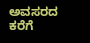ಅವಸರದ ಕರೆಗೆ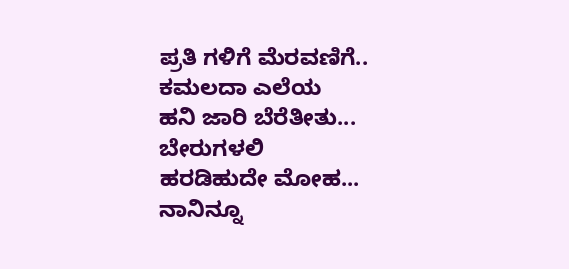ಪ್ರತಿ ಗಳಿಗೆ ಮೆರವಣಿಗೆ..
ಕಮಲದಾ ಎಲೆಯ
ಹನಿ ಜಾರಿ ಬೆರೆತೀತು...
ಬೇರುಗಳಲಿ
ಹರಡಿಹುದೇ ಮೋಹ...
ನಾನಿನ್ನೂ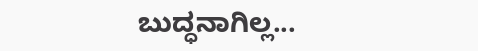ಬುದ್ಧನಾಗಿಲ್ಲ...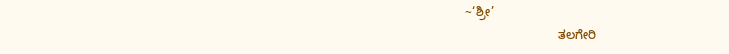~‘ಶ್ರೀ’
                           ತಲಗೇರಿ